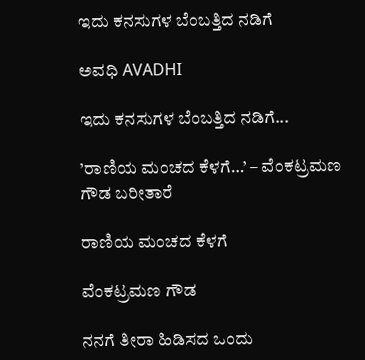ಇದು ಕನಸುಗಳ ಬೆಂಬತ್ತಿದ ನಡಿಗೆ‍

ಅವಧಿ AVADHI

ಇದು ಕನಸುಗಳ ಬೆಂಬತ್ತಿದ ನಡಿಗೆ...

’ರಾಣಿಯ ಮಂಚದ ಕೆಳಗೆ…’ – ವೆಂಕಟ್ರಮಣ ಗೌಡ ಬರೀತಾರೆ

ರಾಣಿಯ ಮಂಚದ ಕೆಳಗೆ

ವೆಂಕಟ್ರಮಣ ಗೌಡ

ನನಗೆ ತೀರಾ ಹಿಡಿಸದ ಒಂದು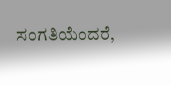ಸಂಗತಿಯೆಂದರೆ,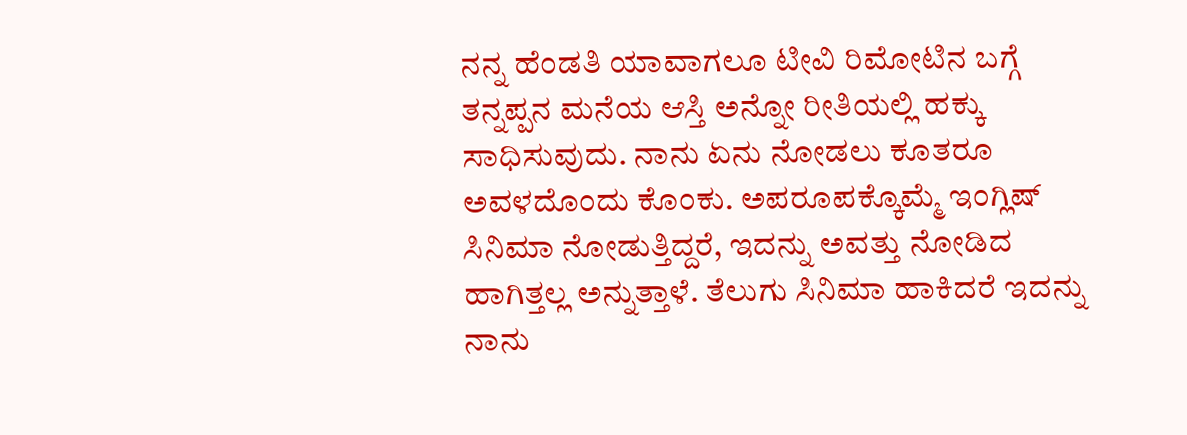ನನ್ನ ಹೆಂಡತಿ ಯಾವಾಗಲೂ ಟೀವಿ ರಿಮೋಟಿನ ಬಗ್ಗೆ ತನ್ನಪ್ಪನ ಮನೆಯ ಆಸ್ತಿ ಅನ್ನೋ ರೀತಿಯಲ್ಲಿ ಹಕ್ಕು ಸಾಧಿಸುವುದು. ನಾನು ಏನು ನೋಡಲು ಕೂತರೂ ಅವಳದೊಂದು ಕೊಂಕು. ಅಪರೂಪಕ್ಕೊಮ್ಮೆ ಇಂಗ್ಲಿಷ್ ಸಿನಿಮಾ ನೋಡುತ್ತಿದ್ದರೆ, ಇದನ್ನು ಅವತ್ತು ನೋಡಿದ ಹಾಗಿತ್ತಲ್ಲ ಅನ್ನುತ್ತಾಳೆ. ತೆಲುಗು ಸಿನಿಮಾ ಹಾಕಿದರೆ ಇದನ್ನು ನಾನು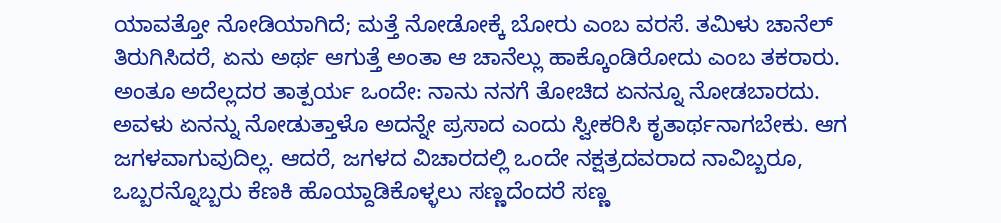ಯಾವತ್ತೋ ನೋಡಿಯಾಗಿದೆ; ಮತ್ತೆ ನೋಡೋಕ್ಕೆ ಬೋರು ಎಂಬ ವರಸೆ. ತಮಿಳು ಚಾನೆಲ್ ತಿರುಗಿಸಿದರೆ, ಏನು ಅರ್ಥ ಆಗುತ್ತೆ ಅಂತಾ ಆ ಚಾನೆಲ್ಲು ಹಾಕ್ಕೊಂಡಿರೋದು ಎಂಬ ತಕರಾರು.
ಅಂತೂ ಅದೆಲ್ಲದರ ತಾತ್ಪರ್ಯ ಒಂದೇ: ನಾನು ನನಗೆ ತೋಚಿದ ಏನನ್ನೂ ನೋಡಬಾರದು. ಅವಳು ಏನನ್ನು ನೋಡುತ್ತಾಳೊ ಅದನ್ನೇ ಪ್ರಸಾದ ಎಂದು ಸ್ವೀಕರಿಸಿ ಕೃತಾರ್ಥನಾಗಬೇಕು. ಆಗ ಜಗಳವಾಗುವುದಿಲ್ಲ. ಆದರೆ, ಜಗಳದ ವಿಚಾರದಲ್ಲಿ ಒಂದೇ ನಕ್ಷತ್ರದವರಾದ ನಾವಿಬ್ಬರೂ, ಒಬ್ಬರನ್ನೊಬ್ಬರು ಕೆಣಕಿ ಹೊಯ್ದಾಡಿಕೊಳ್ಳಲು ಸಣ್ಣದೆಂದರೆ ಸಣ್ಣ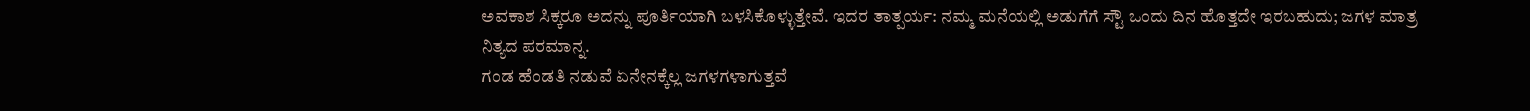ಅವಕಾಶ ಸಿಕ್ಕರೂ ಅದನ್ನು ಪೂರ್ತಿಯಾಗಿ ಬಳಸಿಕೊಳ್ಳುತ್ತೇವೆ. ಇದರ ತಾತ್ಪರ್ಯ: ನಮ್ಮ ಮನೆಯಲ್ಲಿ ಅಡುಗೆಗೆ ಸ್ಟೌ ಒಂದು ದಿನ ಹೊತ್ತದೇ ಇರಬಹುದು; ಜಗಳ ಮಾತ್ರ ನಿತ್ಯದ ಪರಮಾನ್ನ.
ಗಂಡ ಹೆಂಡತಿ ನಡುವೆ ಏನೇನಕ್ಕೆಲ್ಲ ಜಗಳಗಳಾಗುತ್ತವೆ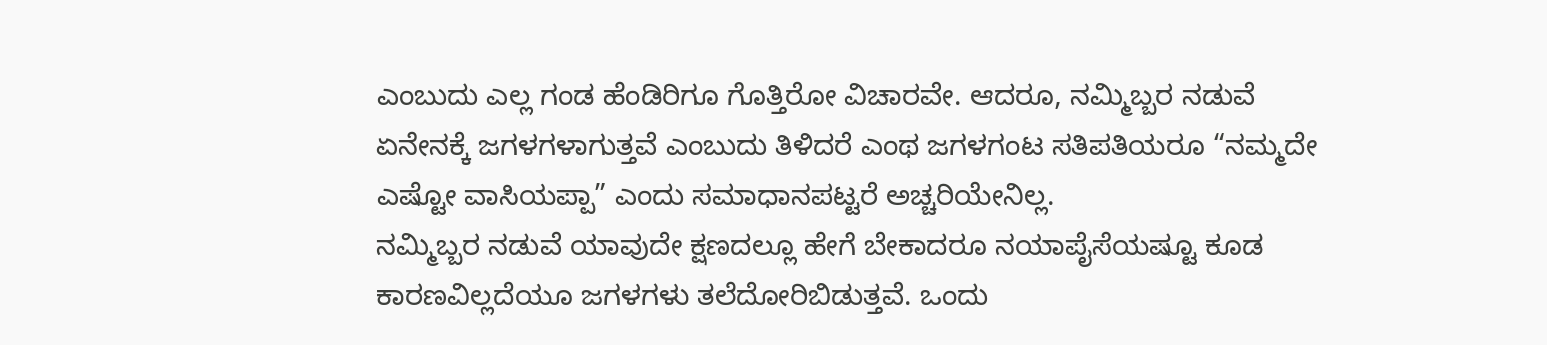ಎಂಬುದು ಎಲ್ಲ ಗಂಡ ಹೆಂಡಿರಿಗೂ ಗೊತ್ತಿರೋ ವಿಚಾರವೇ. ಆದರೂ, ನಮ್ಮಿಬ್ಬರ ನಡುವೆ ಏನೇನಕ್ಕೆ ಜಗಳಗಳಾಗುತ್ತವೆ ಎಂಬುದು ತಿಳಿದರೆ ಎಂಥ ಜಗಳಗಂಟ ಸತಿಪತಿಯರೂ “ನಮ್ಮದೇ ಎಷ್ಟೋ ವಾಸಿಯಪ್ಪಾ” ಎಂದು ಸಮಾಧಾನಪಟ್ಟರೆ ಅಚ್ಚರಿಯೇನಿಲ್ಲ.
ನಮ್ಮಿಬ್ಬರ ನಡುವೆ ಯಾವುದೇ ಕ್ಷಣದಲ್ಲೂ ಹೇಗೆ ಬೇಕಾದರೂ ನಯಾಪೈಸೆಯಷ್ಟೂ ಕೂಡ ಕಾರಣವಿಲ್ಲದೆಯೂ ಜಗಳಗಳು ತಲೆದೋರಿಬಿಡುತ್ತವೆ. ಒಂದು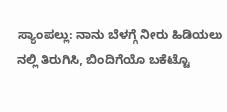ಸ್ಯಾಂಪಲ್ಲು: ನಾನು ಬೆಳಗ್ಗೆ ನೀರು ಹಿಡಿಯಲು ನಲ್ಲಿ ತಿರುಗಿಸಿ, ಬಿಂದಿಗೆಯೊ ಬಕೆಟ್ಟೊ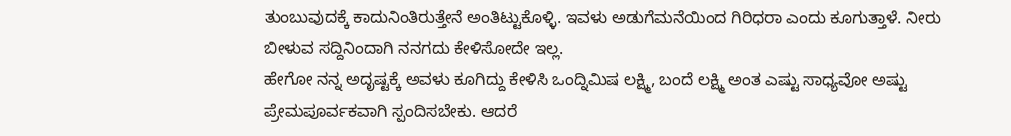ತುಂಬುವುದಕ್ಕೆ ಕಾದುನಿಂತಿರುತ್ತೇನೆ ಅಂತಿಟ್ಟುಕೊಳ್ಳಿ. ಇವಳು ಅಡುಗೆಮನೆಯಿಂದ ಗಿರಿಧರಾ ಎಂದು ಕೂಗುತ್ತಾಳೆ. ನೀರು ಬೀಳುವ ಸದ್ದಿನಿಂದಾಗಿ ನನಗದು ಕೇಳಿಸೋದೇ ಇಲ್ಲ.
ಹೇಗೋ ನನ್ನ ಅದೃಷ್ಟಕ್ಕೆ ಅವಳು ಕೂಗಿದ್ದು ಕೇಳಿಸಿ ಒಂದ್ನಿಮಿಷ ಲಕ್ಷ್ಮಿ, ಬಂದೆ ಲಕ್ಷ್ಮಿ ಅಂತ ಎಷ್ಟು ಸಾಧ್ಯವೋ ಅಷ್ಟು ಪ್ರೇಮಪೂರ್ವಕವಾಗಿ ಸ್ಪಂದಿಸಬೇಕು. ಆದರೆ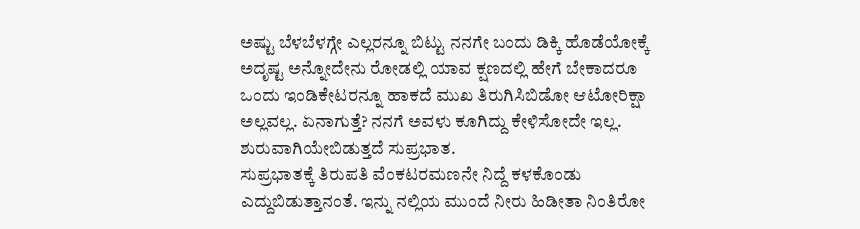ಅಷ್ಟು ಬೆಳಬೆಳಗ್ಗೇ ಎಲ್ಲರನ್ನೂ ಬಿಟ್ಟು ನನಗೇ ಬಂದು ಡಿಕ್ಕಿ ಹೊಡೆಯೋಕ್ಕೆ ಅದೃಷ್ಟ ಅನ್ನೋದೇನು ರೋಡಲ್ಲಿ ಯಾವ ಕ್ಷಣದಲ್ಲಿ ಹೇಗೆ ಬೇಕಾದರೂ ಒಂದು ಇಂಡಿಕೇಟರನ್ನೂ ಹಾಕದೆ ಮುಖ ತಿರುಗಿಸಿಬಿಡೋ ಆಟೋರಿಕ್ಷಾ ಅಲ್ಲವಲ್ಲ. ಏನಾಗುತ್ತೆ? ನನಗೆ ಅವಳು ಕೂಗಿದ್ದು ಕೇಳಿಸೋದೇ ಇಲ್ಲ. ಶುರುವಾಗಿಯೇಬಿಡುತ್ತದೆ ಸುಪ್ರಭಾತ.
ಸುಪ್ರಭಾತಕ್ಕೆ ತಿರುಪತಿ ವೆಂಕಟರಮಣನೇ ನಿದ್ದೆ ಕಳಕೊಂಡು ಎದ್ದುಬಿಡುತ್ತಾನಂತೆ. ಇನ್ನು ನಲ್ಲಿಯ ಮುಂದೆ ನೀರು ಹಿಡೀತಾ ನಿಂತಿರೋ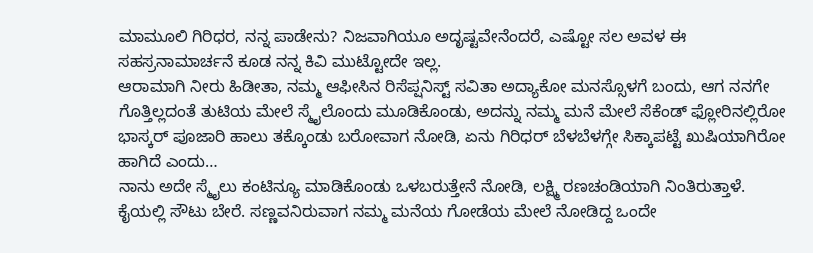ಮಾಮೂಲಿ ಗಿರಿಧರ, ನನ್ನ ಪಾಡೇನು? ನಿಜವಾಗಿಯೂ ಅದೃಷ್ಟವೇನೆಂದರೆ, ಎಷ್ಟೋ ಸಲ ಅವಳ ಈ ಸಹಸ್ರನಾಮಾರ್ಚನೆ ಕೂಡ ನನ್ನ ಕಿವಿ ಮುಟ್ಟೋದೇ ಇಲ್ಲ.
ಆರಾಮಾಗಿ ನೀರು ಹಿಡೀತಾ, ನಮ್ಮ ಆಫೀಸಿನ ರಿಸೆಪ್ಷನಿಸ್ಟ್ ಸವಿತಾ ಅದ್ಯಾಕೋ ಮನಸ್ಸೊಳಗೆ ಬಂದು, ಆಗ ನನಗೇ ಗೊತ್ತಿಲ್ಲದಂತೆ ತುಟಿಯ ಮೇಲೆ ಸ್ಮೈಲೊಂದು ಮೂಡಿಕೊಂಡು, ಅದನ್ನು ನಮ್ಮ ಮನೆ ಮೇಲೆ ಸೆಕೆಂಡ್ ಫ್ಲೋರಿನಲ್ಲಿರೋ ಭಾಸ್ಕರ್ ಪೂಜಾರಿ ಹಾಲು ತಕ್ಕೊಂಡು ಬರೋವಾಗ ನೋಡಿ, ಏನು ಗಿರಿಧರ್ ಬೆಳಬೆಳಗ್ಗೇ ಸಿಕ್ಕಾಪಟ್ಟೆ ಖುಷಿಯಾಗಿರೋ ಹಾಗಿದೆ ಎಂದು…
ನಾನು ಅದೇ ಸ್ಮೈಲು ಕಂಟಿನ್ಯೂ ಮಾಡಿಕೊಂಡು ಒಳಬರುತ್ತೇನೆ ನೋಡಿ, ಲಕ್ಷ್ಮಿ ರಣಚಂಡಿಯಾಗಿ ನಿಂತಿರುತ್ತಾಳೆ. ಕೈಯಲ್ಲಿ ಸೌಟು ಬೇರೆ. ಸಣ್ಣವನಿರುವಾಗ ನಮ್ಮ ಮನೆಯ ಗೋಡೆಯ ಮೇಲೆ ನೋಡಿದ್ದ ಒಂದೇ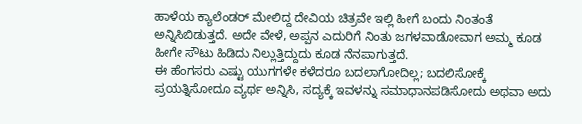ಹಾಳೆಯ ಕ್ಯಾಲೆಂಡರ್ ಮೇಲಿದ್ದ ದೇವಿಯ ಚಿತ್ರವೇ ಇಲ್ಲಿ ಹೀಗೆ ಬಂದು ನಿಂತಂತೆ ಅನ್ನಿಸಿಬಿಡುತ್ತದೆ. ಅದೇ ವೇಳೆ, ಅಪ್ಪನ ಎದುರಿಗೆ ನಿಂತು ಜಗಳವಾಡೋವಾಗ ಅಮ್ಮ ಕೂಡ ಹೀಗೇ ಸೌಟು ಹಿಡಿದು ನಿಲ್ಲುತ್ತಿದ್ದುದು ಕೂಡ ನೆನಪಾಗುತ್ತದೆ.
ಈ ಹೆಂಗಸರು ಎಷ್ಟು ಯುಗಗಳೇ ಕಳೆದರೂ ಬದಲಾಗೋದಿಲ್ಲ; ಬದಲಿಸೋಕ್ಕೆ ಪ್ರಯತ್ನಿಸೋದೂ ವ್ಯರ್ಥ ಅನ್ನಿಸಿ, ಸದ್ಯಕ್ಕೆ ಇವಳನ್ನು ಸಮಾಧಾನಪಡಿಸೋದು ಅಥವಾ ಅದು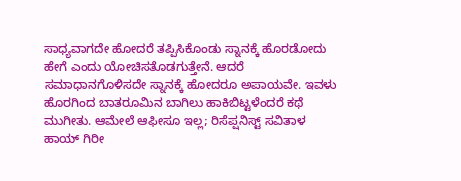ಸಾಧ್ಯವಾಗದೇ ಹೋದರೆ ತಪ್ಪಿಸಿಕೊಂಡು ಸ್ನಾನಕ್ಕೆ ಹೊರಡೋದು ಹೇಗೆ ಎಂದು ಯೋಚಿಸತೊಡಗುತ್ತೇನೆ. ಆದರೆ ಸಮಾಧಾನಗೊಳಿಸದೇ ಸ್ನಾನಕ್ಕೆ ಹೋದರೂ ಅಪಾಯವೇ. ಇವಳು ಹೊರಗಿಂದ ಬಾತರೂಮಿನ ಬಾಗಿಲು ಹಾಕಿಬಿಟ್ಟಳೆಂದರೆ ಕಥೆ ಮುಗೀತು. ಆಮೇಲೆ ಆಫೀಸೂ ಇಲ್ಲ; ರಿಸೆಪ್ಷನಿಸ್ಟ್ ಸವಿತಾಳ ಹಾಯ್ ಗಿರೀ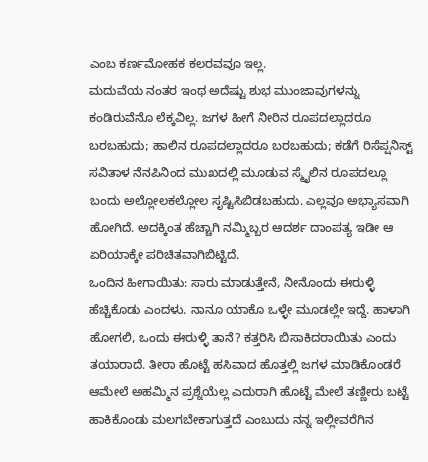ಎಂಬ ಕರ್ಣಮೋಹಕ ಕಲರವವೂ ಇಲ್ಲ.
ಮದುವೆಯ ನಂತರ ಇಂಥ ಅದೆಷ್ಟು ಶುಭ ಮುಂಜಾವುಗಳನ್ನು ಕಂಡಿರುವೆನೊ ಲೆಕ್ಕವಿಲ್ಲ. ಜಗಳ ಹೀಗೆ ನೀರಿನ ರೂಪದಲ್ಲಾದರೂ ಬರಬಹುದು; ಹಾಲಿನ ರೂಪದಲ್ಲಾದರೂ ಬರಬಹುದು; ಕಡೆಗೆ ರಿಸೆಪ್ಷನಿಸ್ಟ್ ಸವಿತಾಳ ನೆನಪಿನಿಂದ ಮುಖದಲ್ಲಿ ಮೂಡುವ ಸ್ಮೈಲಿನ ರೂಪದಲ್ಲೂ ಬಂದು ಅಲ್ಲೋಲಕಲ್ಲೋಲ ಸೃಷ್ಟಿಸಿಬಿಡಬಹುದು. ಎಲ್ಲವೂ ಅಭ್ಯಾಸವಾಗಿ ಹೋಗಿದೆ. ಅದಕ್ಕಿಂತ ಹೆಚ್ಚಾಗಿ ನಮ್ಮಿಬ್ಬರ ಆದರ್ಶ ದಾಂಪತ್ಯ ಇಡೀ ಆ ಏರಿಯಾಕ್ಕೇ ಪರಿಚಿತವಾಗಿಬಿಟ್ಟಿದೆ.
ಒಂದಿನ ಹೀಗಾಯಿತು: ಸಾರು ಮಾಡುತ್ತೇನೆ, ನೀನೊಂದು ಈರುಳ್ಳಿ ಹೆಚ್ಚಿಕೊಡು ಎಂದಳು. ನಾನೂ ಯಾಕೊ ಒಳ್ಳೇ ಮೂಡಲ್ಲೇ ಇದ್ದೆ. ಹಾಳಾಗಿ ಹೋಗಲಿ, ಒಂದು ಈರುಳ್ಳಿ ತಾನೆ? ಕತ್ತರಿಸಿ ಬಿಸಾಕಿದರಾಯಿತು ಎಂದು ತಯಾರಾದೆ. ತೀರಾ ಹೊಟ್ಟೆ ಹಸಿವಾದ ಹೊತ್ತಲ್ಲಿ ಜಗಳ ಮಾಡಿಕೊಂಡರೆ ಆಮೇಲೆ ಅಹಮ್ಮಿನ ಪ್ರಶ್ನೆಯೆಲ್ಲ ಎದುರಾಗಿ ಹೊಟ್ಟೆ ಮೇಲೆ ತಣ್ಣೀರು ಬಟ್ಟೆ ಹಾಕಿಕೊಂಡು ಮಲಗಬೇಕಾಗುತ್ತದೆ ಎಂಬುದು ನನ್ನ ಇಲ್ಲೀವರೆಗಿನ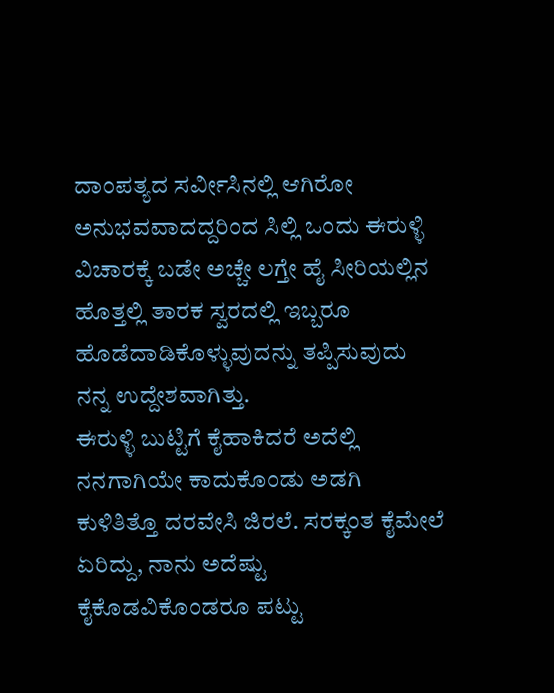ದಾಂಪತ್ಯದ ಸರ್ವೀಸಿನಲ್ಲಿ ಆಗಿರೋ ಅನುಭವವಾದದ್ದರಿಂದ ಸಿಲ್ಲಿ ಒಂದು ಈರುಳ್ಳಿ ವಿಚಾರಕ್ಕೆ ಬಡೇ ಅಚ್ಚೇ ಲಗ್ತೇ ಹೈ ಸೀರಿಯಲ್ಲಿನ ಹೊತ್ತಲ್ಲಿ ತಾರಕ ಸ್ವರದಲ್ಲಿ ಇಬ್ಬರೂ ಹೊಡೆದಾಡಿಕೊಳ್ಳುವುದನ್ನು ತಪ್ಪಿಸುವುದು ನನ್ನ ಉದ್ದೇಶವಾಗಿತ್ತು.
ಈರುಳ್ಳಿ ಬುಟ್ಟಿಗೆ ಕೈಹಾಕಿದರೆ ಅದೆಲ್ಲಿ ನನಗಾಗಿಯೇ ಕಾದುಕೊಂಡು ಅಡಗಿ ಕುಳಿತಿತ್ತೊ ದರವೇಸಿ ಜಿರಲೆ. ಸರಕ್ಕಂತ ಕೈಮೇಲೆ ಏರಿದ್ದು, ನಾನು ಅದೆಷ್ಟು ಕೈಕೊಡವಿಕೊಂಡರೂ ಪಟ್ಟು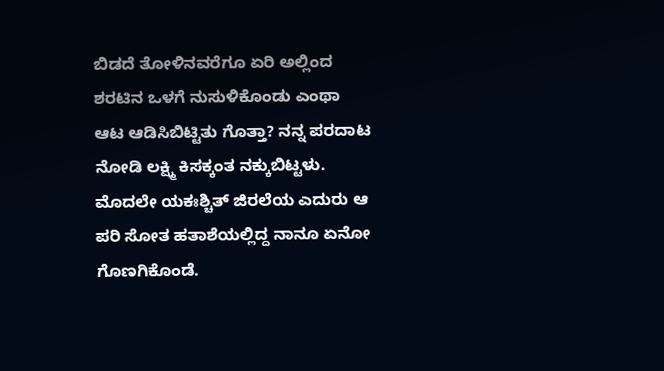ಬಿಡದೆ ತೋಳಿನವರೆಗೂ ಏರಿ ಅಲ್ಲಿಂದ ಶರಟಿನ ಒಳಗೆ ನುಸುಳಿಕೊಂಡು ಎಂಥಾ ಆಟ ಆಡಿಸಿಬಿಟ್ಟಿತು ಗೊತ್ತಾ? ನನ್ನ ಪರದಾಟ ನೋಡಿ ಲಕ್ಷ್ಮಿ ಕಿಸಕ್ಕಂತ ನಕ್ಕುಬಿಟ್ಟಳು. ಮೊದಲೇ ಯಕಃಶ್ಚಿತ್ ಜಿರಲೆಯ ಎದುರು ಆ ಪರಿ ಸೋತ ಹತಾಶೆಯಲ್ಲಿದ್ದ ನಾನೂ ಏನೋ ಗೊಣಗಿಕೊಂಡೆ.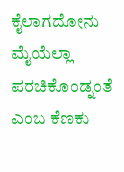ಕೈಲಾಗದೋನು ಮೈಯೆಲ್ಲಾ ಪರಚಿಕೊಂಡ್ನಂತೆ ಎಂಬ ಕೆಣಕು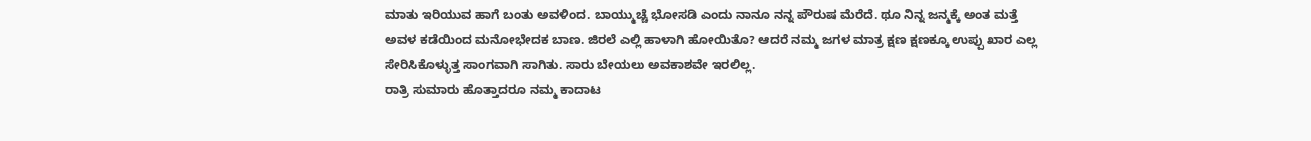ಮಾತು ಇರಿಯುವ ಹಾಗೆ ಬಂತು ಅವಳಿಂದ. ಬಾಯ್ಮುಚ್ಚೆ ಭೋಸಡಿ ಎಂದು ನಾನೂ ನನ್ನ ಪೌರುಷ ಮೆರೆದೆ. ಥೂ ನಿನ್ನ ಜನ್ಮಕ್ಕೆ ಅಂತ ಮತ್ತೆ ಅವಳ ಕಡೆಯಿಂದ ಮನೋಭೇದಕ ಬಾಣ. ಜಿರಲೆ ಎಲ್ಲಿ ಹಾಳಾಗಿ ಹೋಯಿತೊ? ಆದರೆ ನಮ್ಮ ಜಗಳ ಮಾತ್ರ ಕ್ಷಣ ಕ್ಷಣಕ್ಕೂ ಉಪ್ಪು ಖಾರ ಎಲ್ಲ ಸೇರಿಸಿಕೊಳ್ಳುತ್ತ ಸಾಂಗವಾಗಿ ಸಾಗಿತು. ಸಾರು ಬೇಯಲು ಅವಕಾಶವೇ ಇರಲಿಲ್ಲ.
ರಾತ್ರಿ ಸುಮಾರು ಹೊತ್ತಾದರೂ ನಮ್ಮ ಕಾದಾಟ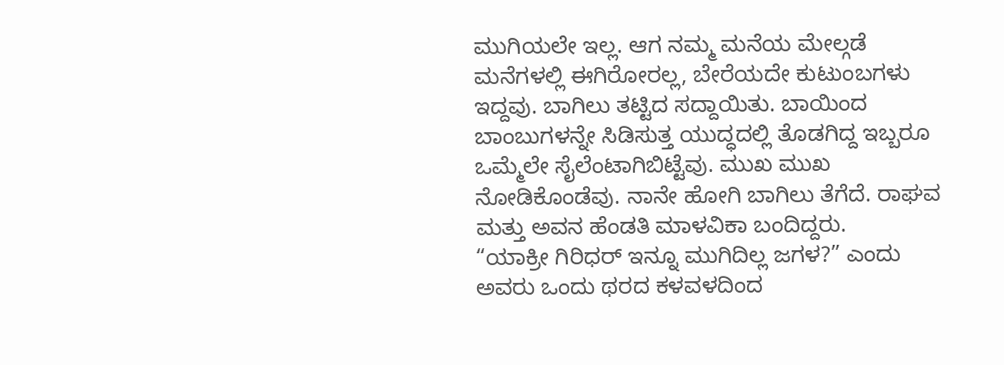ಮುಗಿಯಲೇ ಇಲ್ಲ. ಆಗ ನಮ್ಮ ಮನೆಯ ಮೇಲ್ಗಡೆ ಮನೆಗಳಲ್ಲಿ ಈಗಿರೋರಲ್ಲ, ಬೇರೆಯದೇ ಕುಟುಂಬಗಳು ಇದ್ದವು. ಬಾಗಿಲು ತಟ್ಟಿದ ಸದ್ದಾಯಿತು. ಬಾಯಿಂದ ಬಾಂಬುಗಳನ್ನೇ ಸಿಡಿಸುತ್ತ ಯುದ್ಧದಲ್ಲಿ ತೊಡಗಿದ್ದ ಇಬ್ಬರೂ ಒಮ್ಮೆಲೇ ಸೈಲೆಂಟಾಗಿಬಿಟ್ಟೆವು. ಮುಖ ಮುಖ ನೋಡಿಕೊಂಡೆವು. ನಾನೇ ಹೋಗಿ ಬಾಗಿಲು ತೆಗೆದೆ. ರಾಘವ ಮತ್ತು ಅವನ ಹೆಂಡತಿ ಮಾಳವಿಕಾ ಬಂದಿದ್ದರು.
“ಯಾಕ್ರೀ ಗಿರಿಧರ್ ಇನ್ನೂ ಮುಗಿದಿಲ್ಲ ಜಗಳ?” ಎಂದು ಅವರು ಒಂದು ಥರದ ಕಳವಳದಿಂದ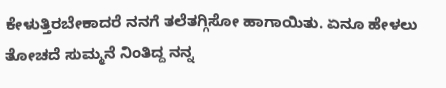ಕೇಳುತ್ತಿರಬೇಕಾದರೆ ನನಗೆ ತಲೆತಗ್ಗಿಸೋ ಹಾಗಾಯಿತು. ಏನೂ ಹೇಳಲು ತೋಚದೆ ಸುಮ್ಮನೆ ನಿಂತಿದ್ದ ನನ್ನ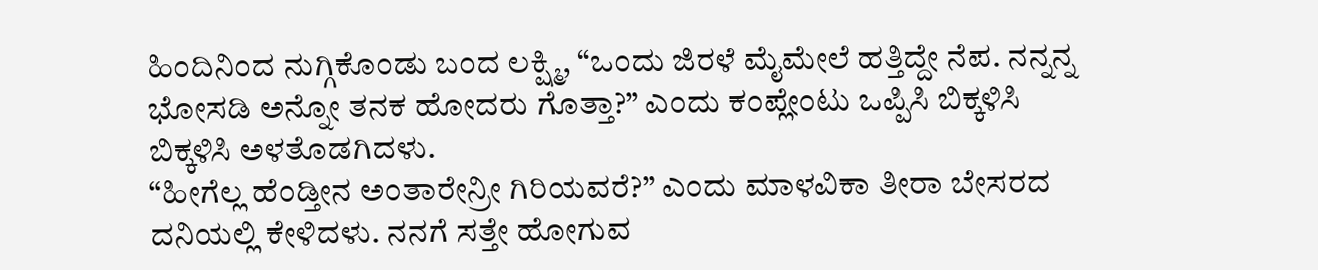ಹಿಂದಿನಿಂದ ನುಗ್ಗಿಕೊಂಡು ಬಂದ ಲಕ್ಷ್ಮಿ, “ಒಂದು ಜಿರಳೆ ಮೈಮೇಲೆ ಹತ್ತಿದ್ದೇ ನೆಪ. ನನ್ನನ್ನ ಭೋಸಡಿ ಅನ್ನೋ ತನಕ ಹೋದರು ಗೊತ್ತಾ?” ಎಂದು ಕಂಪ್ಲೇಂಟು ಒಪ್ಪಿಸಿ ಬಿಕ್ಕಳಿಸಿ ಬಿಕ್ಕಳಿಸಿ ಅಳತೊಡಗಿದಳು.
“ಹೀಗೆಲ್ಲ ಹೆಂಡ್ತೀನ ಅಂತಾರೇನ್ರೀ ಗಿರಿಯವರೆ?” ಎಂದು ಮಾಳವಿಕಾ ತೀರಾ ಬೇಸರದ ದನಿಯಲ್ಲಿ ಕೇಳಿದಳು. ನನಗೆ ಸತ್ತೇ ಹೋಗುವ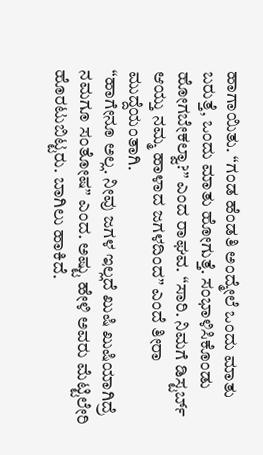ಹಾಗಾಯಿತು. “ಗಂಡ ಹೆಂಡತಿ ಅಂದ್ಮೇಲೆ ಒಂದು ಮಾತು ಬರುತ್ತೆ, ಒಂದು ಮಾತು ಹೋಗುತ್ತೆ. ಸಂಭಾಳಿಸಿಕೊಂಡು ಹೋಗಬೇಕಲ್ವಾ?” ಎಂದ ರಾಘವ. “ಸಾರಿ. ನಿಮಗೆ ಡಿಸ್ಟರ್ಬ್ ಆಯ್ತು ನಮ್ಮ ಹಾಳಾದ ಜಗಳದಿಂದ” ಎಂದೆ ತೀರಾ ಮುದ್ದೆಯಂತಾಗಿ.
“ಹಾಗೇನೂ ಅಲ್ಲ. ನೀವು ಜಗಳ ಇಲ್ಲದೆ ಖುಷಿ ಖುಷಿಯಾಗಿದ್ರೆ ನಮಗೂ ಸಂತೋಷ” ಎಂದ. ಅಷ್ಟು ಹೇಳಿ ಅವರು ಮೆಟ್ಟಿಲೇರಿ ಹೊರಟುಬಿಟ್ಟರು. ಬಾಗಿಲು ಹಾಕಿದೆ.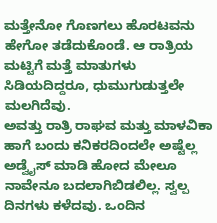ಮತ್ತೇನೋ ಗೊಣಗಲು ಹೊರಟವನು ಹೇಗೋ ತಡೆದುಕೊಂಡೆ. ಆ ರಾತ್ರಿಯ ಮಟ್ಟಿಗೆ ಮತ್ತೆ ಮಾತುಗಳು ಸಿಡಿಯದಿದ್ದರೂ, ಧುಮುಗುಡುತ್ತಲೇ ಮಲಗಿದೆವು.
ಅವತ್ತು ರಾತ್ರಿ ರಾಘವ ಮತ್ತು ಮಾಳವಿಕಾ ಹಾಗೆ ಬಂದು ಕನಿಕರದಿಂದಲೇ ಅಷ್ಟೆಲ್ಲ ಅಡ್ವೈಸ್ ಮಾಡಿ ಹೋದ ಮೇಲೂ ನಾವೇನೂ ಬದಲಾಗಿಬಿಡಲಿಲ್ಲ. ಸ್ವಲ್ಪ ದಿನಗಳು ಕಳೆದವು. ಒಂದಿನ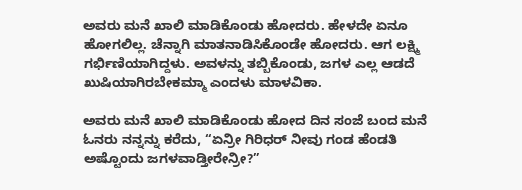ಅವರು ಮನೆ ಖಾಲಿ ಮಾಡಿಕೊಂಡು ಹೋದರು. ಹೇಳದೇ ಏನೂ ಹೋಗಲಿಲ್ಲ. ಚೆನ್ನಾಗಿ ಮಾತನಾಡಿಸಿಕೊಂಡೇ ಹೋದರು. ಆಗ ಲಕ್ಷ್ಮಿ ಗರ್ಭಿಣಿಯಾಗಿದ್ದಳು. ಅವಳನ್ನು ತಬ್ಬಿಕೊಂಡು, ಜಗಳ ಎಲ್ಲ ಆಡದೆ ಖುಷಿಯಾಗಿರಬೇಕಮ್ಮಾ ಎಂದಳು ಮಾಳವಿಕಾ.

ಅವರು ಮನೆ ಖಾಲಿ ಮಾಡಿಕೊಂಡು ಹೋದ ದಿನ ಸಂಜೆ ಬಂದ ಮನೆ ಓನರು ನನ್ನನ್ನು ಕರೆದು, “ಏನ್ರೀ ಗಿರಿಧರ್ ನೀವು ಗಂಡ ಹೆಂಡತಿ ಅಷ್ಟೊಂದು ಜಗಳವಾಡ್ತೀರೇನ್ರೀ?”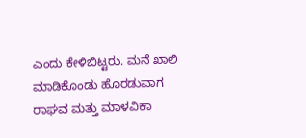ಎಂದು ಕೇಳಿಬಿಟ್ಟರು. ಮನೆ ಖಾಲಿ ಮಾಡಿಕೊಂಡು ಹೊರಡುವಾಗ ರಾಘವ ಮತ್ತು ಮಾಳವಿಕಾ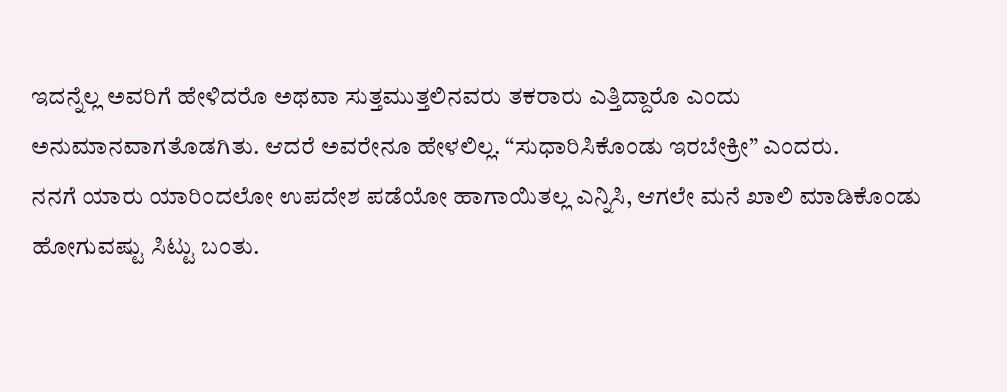ಇದನ್ನೆಲ್ಲ ಅವರಿಗೆ ಹೇಳಿದರೊ ಅಥವಾ ಸುತ್ತಮುತ್ತಲಿನವರು ತಕರಾರು ಎತ್ತಿದ್ದಾರೊ ಎಂದು ಅನುಮಾನವಾಗತೊಡಗಿತು. ಆದರೆ ಅವರೇನೂ ಹೇಳಲಿಲ್ಲ. “ಸುಧಾರಿಸಿಕೊಂಡು ಇರಬೇಕ್ರೀ” ಎಂದರು.
ನನಗೆ ಯಾರು ಯಾರಿಂದಲೋ ಉಪದೇಶ ಪಡೆಯೋ ಹಾಗಾಯಿತಲ್ಲ ಎನ್ನಿಸಿ, ಆಗಲೇ ಮನೆ ಖಾಲಿ ಮಾಡಿಕೊಂಡು ಹೋಗುವಷ್ಟು ಸಿಟ್ಟು ಬಂತು.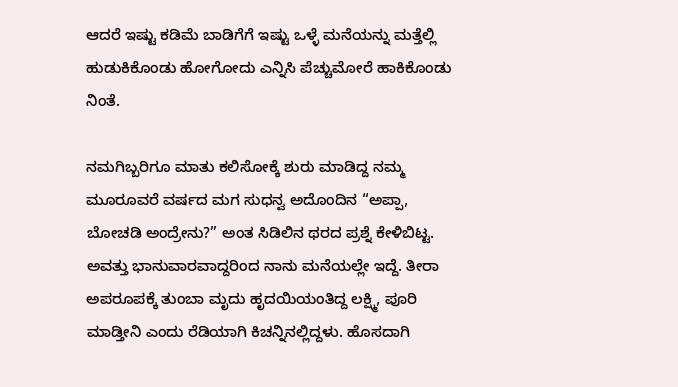ಆದರೆ ಇಷ್ಟು ಕಡಿಮೆ ಬಾಡಿಗೆಗೆ ಇಷ್ಟು ಒಳ್ಳೆ ಮನೆಯನ್ನು ಮತ್ತೆಲ್ಲಿ ಹುಡುಕಿಕೊಂಡು ಹೋಗೋದು ಎನ್ನಿಸಿ ಪೆಚ್ಚುಮೋರೆ ಹಾಕಿಕೊಂಡು ನಿಂತೆ.

ನಮಗಿಬ್ಬರಿಗೂ ಮಾತು ಕಲಿಸೋಕ್ಕೆ ಶುರು ಮಾಡಿದ್ದ ನಮ್ಮ ಮೂರೂವರೆ ವರ್ಷದ ಮಗ ಸುಧನ್ವ ಅದೊಂದಿನ “ಅಪ್ಪಾ, ಬೋಚಡಿ ಅಂದ್ರೇನು?” ಅಂತ ಸಿಡಿಲಿನ ಥರದ ಪ್ರಶ್ನೆ ಕೇಳಿಬಿಟ್ಟ. ಅವತ್ತು ಭಾನುವಾರವಾದ್ದರಿಂದ ನಾನು ಮನೆಯಲ್ಲೇ ಇದ್ದೆ. ತೀರಾ ಅಪರೂಪಕ್ಕೆ ತುಂಬಾ ಮೃದು ಹೃದಯಿಯಂತಿದ್ದ ಲಕ್ಷ್ಮಿ, ಪೂರಿ ಮಾಡ್ತೀನಿ ಎಂದು ರೆಡಿಯಾಗಿ ಕಿಚನ್ನಿನಲ್ಲಿದ್ದಳು. ಹೊಸದಾಗಿ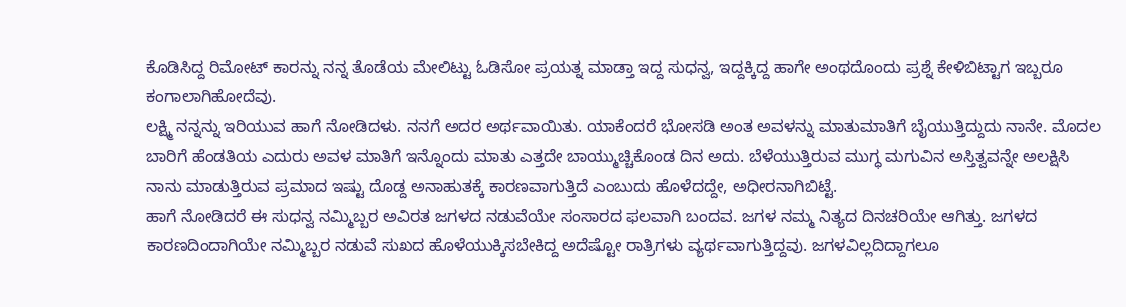ಕೊಡಿಸಿದ್ದ ರಿಮೋಟ್ ಕಾರನ್ನು ನನ್ನ ತೊಡೆಯ ಮೇಲಿಟ್ಟು ಓಡಿಸೋ ಪ್ರಯತ್ನ ಮಾಡ್ತಾ ಇದ್ದ ಸುಧನ್ವ, ಇದ್ದಕ್ಕಿದ್ದ ಹಾಗೇ ಅಂಥದೊಂದು ಪ್ರಶ್ನೆ ಕೇಳಿಬಿಟ್ಟಾಗ ಇಬ್ಬರೂ ಕಂಗಾಲಾಗಿಹೋದೆವು.
ಲಕ್ಷ್ಮಿ ನನ್ನನ್ನು ಇರಿಯುವ ಹಾಗೆ ನೋಡಿದಳು. ನನಗೆ ಅದರ ಅರ್ಥವಾಯಿತು. ಯಾಕೆಂದರೆ ಭೋಸಡಿ ಅಂತ ಅವಳನ್ನು ಮಾತುಮಾತಿಗೆ ಬೈಯುತ್ತಿದ್ದುದು ನಾನೇ. ಮೊದಲ ಬಾರಿಗೆ ಹೆಂಡತಿಯ ಎದುರು ಅವಳ ಮಾತಿಗೆ ಇನ್ನೊಂದು ಮಾತು ಎತ್ತದೇ ಬಾಯ್ಮುಚ್ಚಿಕೊಂಡ ದಿನ ಅದು. ಬೆಳೆಯುತ್ತಿರುವ ಮುಗ್ಧ ಮಗುವಿನ ಅಸ್ತಿತ್ವವನ್ನೇ ಅಲಕ್ಷಿಸಿ ನಾನು ಮಾಡುತ್ತಿರುವ ಪ್ರಮಾದ ಇಷ್ಟು ದೊಡ್ದ ಅನಾಹುತಕ್ಕೆ ಕಾರಣವಾಗುತ್ತಿದೆ ಎಂಬುದು ಹೊಳೆದದ್ದೇ, ಅಧೀರನಾಗಿಬಿಟ್ಟೆ.
ಹಾಗೆ ನೋಡಿದರೆ ಈ ಸುಧನ್ವ ನಮ್ಮಿಬ್ಬರ ಅವಿರತ ಜಗಳದ ನಡುವೆಯೇ ಸಂಸಾರದ ಫಲವಾಗಿ ಬಂದವ. ಜಗಳ ನಮ್ಮ ನಿತ್ಯದ ದಿನಚರಿಯೇ ಆಗಿತ್ತು. ಜಗಳದ ಕಾರಣದಿಂದಾಗಿಯೇ ನಮ್ಮಿಬ್ಬರ ನಡುವೆ ಸುಖದ ಹೊಳೆಯುಕ್ಕಿಸಬೇಕಿದ್ದ ಅದೆಷ್ಟೋ ರಾತ್ರಿಗಳು ವ್ಯರ್ಥವಾಗುತ್ತಿದ್ದವು. ಜಗಳವಿಲ್ಲದಿದ್ದಾಗಲೂ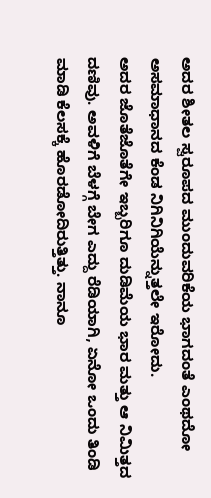ಅದರ ಶೀತಲ ಸ್ವರೂಪದ ಮುಂದುವರಿಕೆಯ ಭಾಗದಂತೆ ಎಂಥದೋ ಅಸಮಾಧಾನದ ಕೆಂಡ ನಿಗಿನಿಗಿಯೆನ್ನುತ್ತಲೇ ಇರೋದು.
ಅದರ ಜೊತೆಜೊತೆಗೇ ಇಬ್ಬರಿಗೂ ದುಡಿಮೆಯ ಭಾರ ಮತ್ತು ಆ ನಿಮಿತ್ತದ ದಣಿವು. ಅವಳಿಗೆ ಬೆಳಗ್ಗೆ ಬೇಗ ಎದ್ದು ರೆಡಿಯಾಗಿ, ಏನೋ ಒಂದು ತಿಂಡಿ ಮಾಡಿ ಕೆಲಸಕ್ಕೆ ಹೊರಡೋದಿರುತ್ತಿತ್ತು. ನಾನೂ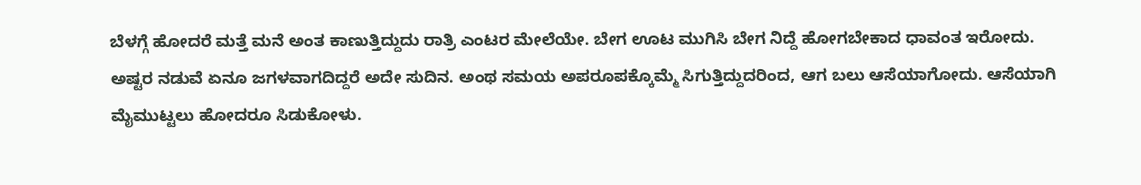ಬೆಳಗ್ಗೆ ಹೋದರೆ ಮತ್ತೆ ಮನೆ ಅಂತ ಕಾಣುತ್ತಿದ್ದುದು ರಾತ್ರಿ ಎಂಟರ ಮೇಲೆಯೇ. ಬೇಗ ಊಟ ಮುಗಿಸಿ ಬೇಗ ನಿದ್ದೆ ಹೋಗಬೇಕಾದ ಧಾವಂತ ಇರೋದು. ಅಷ್ಟರ ನಡುವೆ ಏನೂ ಜಗಳವಾಗದಿದ್ದರೆ ಅದೇ ಸುದಿನ. ಅಂಥ ಸಮಯ ಅಪರೂಪಕ್ಕೊಮ್ಮೆ ಸಿಗುತ್ತಿದ್ದುದರಿಂದ, ಆಗ ಬಲು ಆಸೆಯಾಗೋದು. ಆಸೆಯಾಗಿ ಮೈಮುಟ್ಟಲು ಹೋದರೂ ಸಿಡುಕೋಳು.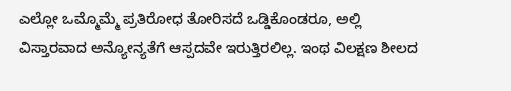ಎಲ್ಲೋ ಒಮ್ಮೊಮ್ಮೆ ಪ್ರತಿರೋಧ ತೋರಿಸದೆ ಒಡ್ಡಿಕೊಂಡರೂ, ಅಲ್ಲಿ ವಿಸ್ತಾರವಾದ ಅನ್ಯೋನ್ಯತೆಗೆ ಆಸ್ಪದವೇ ಇರುತ್ತಿರಲಿಲ್ಲ. ಇಂಥ ವಿಲಕ್ಷಣ ಶೀಲದ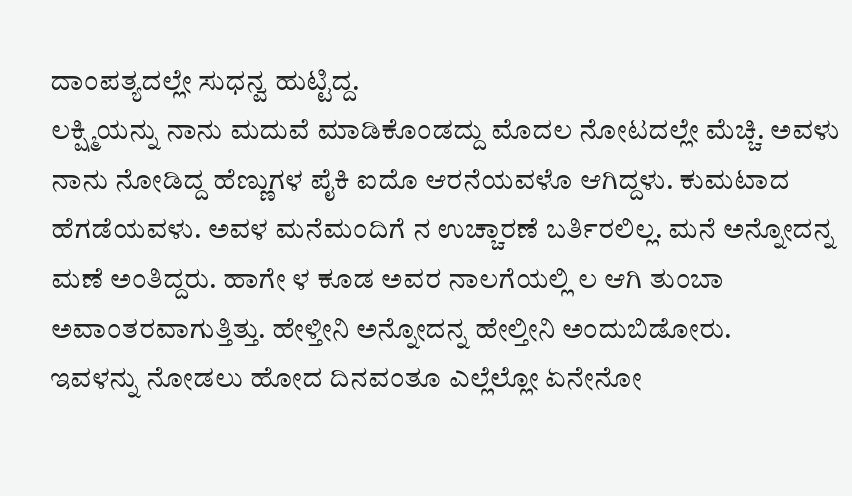ದಾಂಪತ್ಯದಲ್ಲೇ ಸುಧನ್ವ ಹುಟ್ಟಿದ್ದ.
ಲಕ್ಷ್ಮಿಯನ್ನು ನಾನು ಮದುವೆ ಮಾಡಿಕೊಂಡದ್ದು ಮೊದಲ ನೋಟದಲ್ಲೇ ಮೆಚ್ಚಿ. ಅವಳು ನಾನು ನೋಡಿದ್ದ ಹೆಣ್ಣುಗಳ ಪೈಕಿ ಐದೊ ಆರನೆಯವಳೊ ಆಗಿದ್ದಳು. ಕುಮಟಾದ ಹೆಗಡೆಯವಳು. ಅವಳ ಮನೆಮಂದಿಗೆ ನ ಉಚ್ಚಾರಣೆ ಬರ್ತಿರಲಿಲ್ಲ. ಮನೆ ಅನ್ನೋದನ್ನ ಮಣೆ ಅಂತಿದ್ದರು. ಹಾಗೇ ಳ ಕೂಡ ಅವರ ನಾಲಗೆಯಲ್ಲಿ ಲ ಆಗಿ ತುಂಬಾ ಅವಾಂತರವಾಗುತ್ತಿತ್ತು. ಹೇಳ್ತೀನಿ ಅನ್ನೋದನ್ನ ಹೇಲ್ತೀನಿ ಅಂದುಬಿಡೋರು.
ಇವಳನ್ನು ನೋಡಲು ಹೋದ ದಿನವಂತೂ ಎಲ್ಲೆಲ್ಲೋ ಏನೇನೋ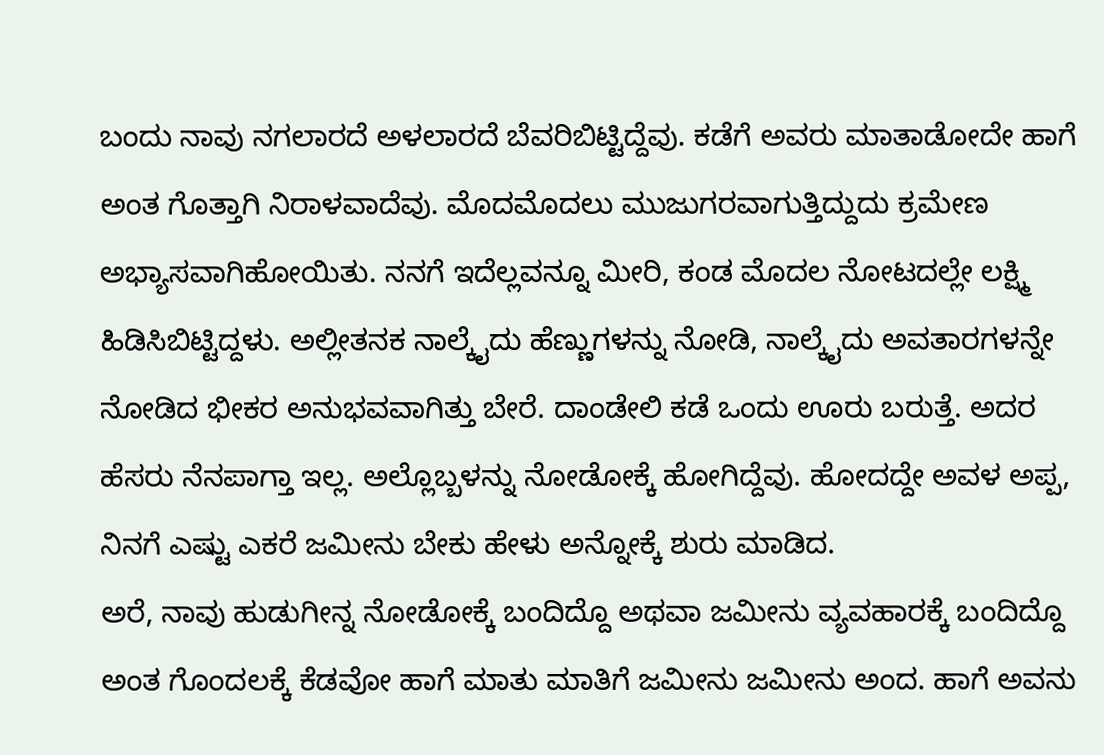ಬಂದು ನಾವು ನಗಲಾರದೆ ಅಳಲಾರದೆ ಬೆವರಿಬಿಟ್ಟಿದ್ದೆವು. ಕಡೆಗೆ ಅವರು ಮಾತಾಡೋದೇ ಹಾಗೆ ಅಂತ ಗೊತ್ತಾಗಿ ನಿರಾಳವಾದೆವು. ಮೊದಮೊದಲು ಮುಜುಗರವಾಗುತ್ತಿದ್ದುದು ಕ್ರಮೇಣ ಅಭ್ಯಾಸವಾಗಿಹೋಯಿತು. ನನಗೆ ಇದೆಲ್ಲವನ್ನೂ ಮೀರಿ, ಕಂಡ ಮೊದಲ ನೋಟದಲ್ಲೇ ಲಕ್ಷ್ಮಿ ಹಿಡಿಸಿಬಿಟ್ಟಿದ್ದಳು. ಅಲ್ಲೀತನಕ ನಾಲ್ಕೈದು ಹೆಣ್ಣುಗಳನ್ನು ನೋಡಿ, ನಾಲ್ಕೈದು ಅವತಾರಗಳನ್ನೇ ನೋಡಿದ ಭೀಕರ ಅನುಭವವಾಗಿತ್ತು ಬೇರೆ. ದಾಂಡೇಲಿ ಕಡೆ ಒಂದು ಊರು ಬರುತ್ತೆ. ಅದರ ಹೆಸರು ನೆನಪಾಗ್ತಾ ಇಲ್ಲ. ಅಲ್ಲೊಬ್ಬಳನ್ನು ನೋಡೋಕ್ಕೆ ಹೋಗಿದ್ದೆವು. ಹೋದದ್ದೇ ಅವಳ ಅಪ್ಪ, ನಿನಗೆ ಎಷ್ಟು ಎಕರೆ ಜಮೀನು ಬೇಕು ಹೇಳು ಅನ್ನೋಕ್ಕೆ ಶುರು ಮಾಡಿದ.
ಅರೆ, ನಾವು ಹುಡುಗೀನ್ನ ನೋಡೋಕ್ಕೆ ಬಂದಿದ್ದೊ ಅಥವಾ ಜಮೀನು ವ್ಯವಹಾರಕ್ಕೆ ಬಂದಿದ್ದೊ ಅಂತ ಗೊಂದಲಕ್ಕೆ ಕೆಡವೋ ಹಾಗೆ ಮಾತು ಮಾತಿಗೆ ಜಮೀನು ಜಮೀನು ಅಂದ. ಹಾಗೆ ಅವನು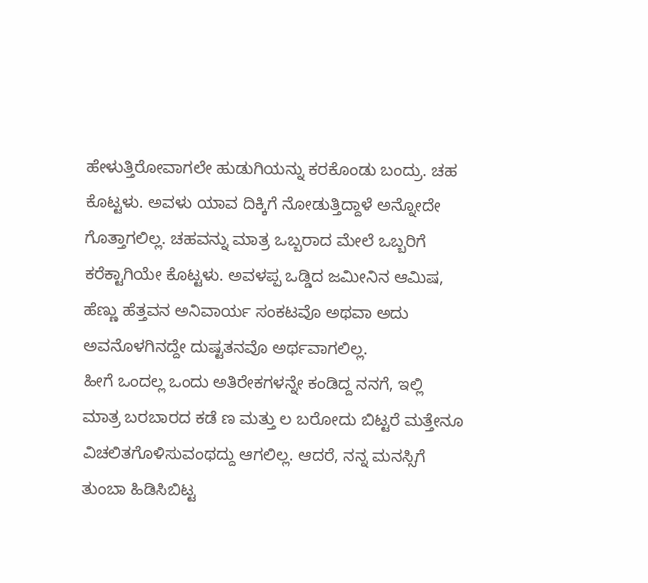ಹೇಳುತ್ತಿರೋವಾಗಲೇ ಹುಡುಗಿಯನ್ನು ಕರಕೊಂಡು ಬಂದ್ರು. ಚಹ ಕೊಟ್ಟಳು. ಅವಳು ಯಾವ ದಿಕ್ಕಿಗೆ ನೋಡುತ್ತಿದ್ದಾಳೆ ಅನ್ನೋದೇ ಗೊತ್ತಾಗಲಿಲ್ಲ. ಚಹವನ್ನು ಮಾತ್ರ ಒಬ್ಬರಾದ ಮೇಲೆ ಒಬ್ಬರಿಗೆ ಕರೆಕ್ಟಾಗಿಯೇ ಕೊಟ್ಟಳು. ಅವಳಪ್ಪ ಒಡ್ಡಿದ ಜಮೀನಿನ ಆಮಿಷ, ಹೆಣ್ಣು ಹೆತ್ತವನ ಅನಿವಾರ್ಯ ಸಂಕಟವೊ ಅಥವಾ ಅದು ಅವನೊಳಗಿನದ್ದೇ ದುಷ್ಟತನವೊ ಅರ್ಥವಾಗಲಿಲ್ಲ.
ಹೀಗೆ ಒಂದಲ್ಲ ಒಂದು ಅತಿರೇಕಗಳನ್ನೇ ಕಂಡಿದ್ದ ನನಗೆ, ಇಲ್ಲಿ ಮಾತ್ರ ಬರಬಾರದ ಕಡೆ ಣ ಮತ್ತು ಲ ಬರೋದು ಬಿಟ್ಟರೆ ಮತ್ತೇನೂ ವಿಚಲಿತಗೊಳಿಸುವಂಥದ್ದು ಆಗಲಿಲ್ಲ. ಆದರೆ, ನನ್ನ ಮನಸ್ಸಿಗೆ ತುಂಬಾ ಹಿಡಿಸಿಬಿಟ್ಟ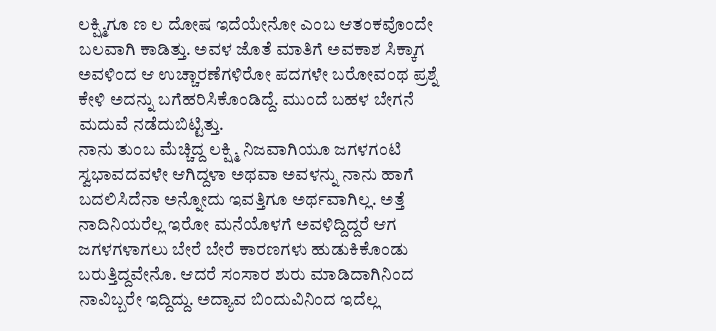ಲಕ್ಷ್ಮಿಗೂ ಣ ಲ ದೋಷ ಇದೆಯೇನೋ ಎಂಬ ಆತಂಕವೊಂದೇ ಬಲವಾಗಿ ಕಾಡಿತ್ತು. ಅವಳ ಜೊತೆ ಮಾತಿಗೆ ಅವಕಾಶ ಸಿಕ್ಕಾಗ ಅವಳಿಂದ ಆ ಉಚ್ಚಾರಣೆಗಳಿರೋ ಪದಗಳೇ ಬರೋವಂಥ ಪ್ರಶ್ನೆ ಕೇಳಿ ಅದನ್ನು ಬಗೆಹರಿಸಿಕೊಂಡಿದ್ದೆ. ಮುಂದೆ ಬಹಳ ಬೇಗನೆ ಮದುವೆ ನಡೆದುಬಿಟ್ಟಿತ್ತು.
ನಾನು ತುಂಬ ಮೆಚ್ಚಿದ್ದ ಲಕ್ಷ್ಮಿ ನಿಜವಾಗಿಯೂ ಜಗಳಗಂಟಿ ಸ್ವಭಾವದವಳೇ ಆಗಿದ್ದಳಾ ಅಥವಾ ಅವಳನ್ನು ನಾನು ಹಾಗೆ ಬದಲಿಸಿದೆನಾ ಅನ್ನೋದು ಇವತ್ತಿಗೂ ಅರ್ಥವಾಗಿಲ್ಲ. ಅತ್ತೆ ನಾದಿನಿಯರೆಲ್ಲ ಇರೋ ಮನೆಯೊಳಗೆ ಅವಳಿದ್ದಿದ್ದರೆ ಆಗ ಜಗಳಗಳಾಗಲು ಬೇರೆ ಬೇರೆ ಕಾರಣಗಳು ಹುಡುಕಿಕೊಂಡು ಬರುತ್ತಿದ್ದವೇನೊ. ಆದರೆ ಸಂಸಾರ ಶುರು ಮಾಡಿದಾಗಿನಿಂದ ನಾವಿಬ್ಬರೇ ಇದ್ದಿದ್ದು. ಅದ್ಯಾವ ಬಿಂದುವಿನಿಂದ ಇದೆಲ್ಲ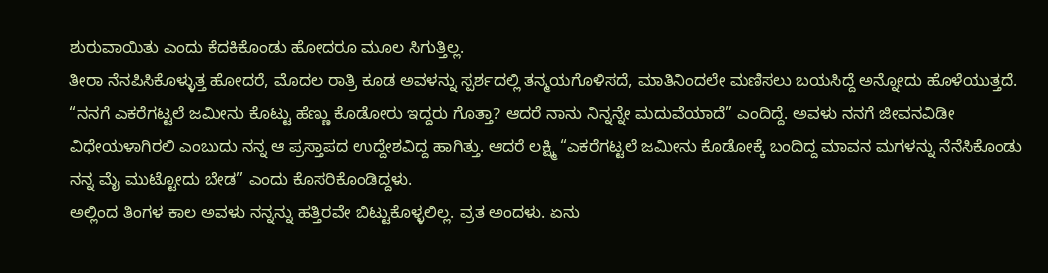ಶುರುವಾಯಿತು ಎಂದು ಕೆದಕಿಕೊಂಡು ಹೋದರೂ ಮೂಲ ಸಿಗುತ್ತಿಲ್ಲ.
ತೀರಾ ನೆನಪಿಸಿಕೊಳ್ಳುತ್ತ ಹೋದರೆ, ಮೊದಲ ರಾತ್ರಿ ಕೂಡ ಅವಳನ್ನು ಸ್ಪರ್ಶದಲ್ಲಿ ತನ್ಮಯಗೊಳಿಸದೆ, ಮಾತಿನಿಂದಲೇ ಮಣಿಸಲು ಬಯಸಿದ್ದೆ ಅನ್ನೋದು ಹೊಳೆಯುತ್ತದೆ. “ನನಗೆ ಎಕರೆಗಟ್ಟಲೆ ಜಮೀನು ಕೊಟ್ಟು ಹೆಣ್ಣು ಕೊಡೋರು ಇದ್ದರು ಗೊತ್ತಾ? ಆದರೆ ನಾನು ನಿನ್ನನ್ನೇ ಮದುವೆಯಾದೆ” ಎಂದಿದ್ದೆ. ಅವಳು ನನಗೆ ಜೀವನವಿಡೀ ವಿಧೇಯಳಾಗಿರಲಿ ಎಂಬುದು ನನ್ನ ಆ ಪ್ರಸ್ತಾಪದ ಉದ್ದೇಶವಿದ್ದ ಹಾಗಿತ್ತು. ಆದರೆ ಲಕ್ಷ್ಮಿ “ಎಕರೆಗಟ್ಟಲೆ ಜಮೀನು ಕೊಡೋಕ್ಕೆ ಬಂದಿದ್ದ ಮಾವನ ಮಗಳನ್ನು ನೆನೆಸಿಕೊಂಡು ನನ್ನ ಮೈ ಮುಟ್ಟೋದು ಬೇಡ” ಎಂದು ಕೊಸರಿಕೊಂಡಿದ್ದಳು.
ಅಲ್ಲಿಂದ ತಿಂಗಳ ಕಾಲ ಅವಳು ನನ್ನನ್ನು ಹತ್ತಿರವೇ ಬಿಟ್ಟುಕೊಳ್ಳಲಿಲ್ಲ. ವ್ರತ ಅಂದಳು. ಏನು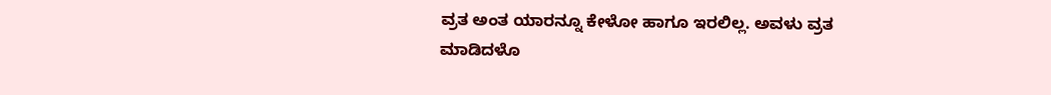ವ್ರತ ಅಂತ ಯಾರನ್ನೂ ಕೇಳೋ ಹಾಗೂ ಇರಲಿಲ್ಲ. ಅವಳು ವ್ರತ ಮಾಡಿದಳೊ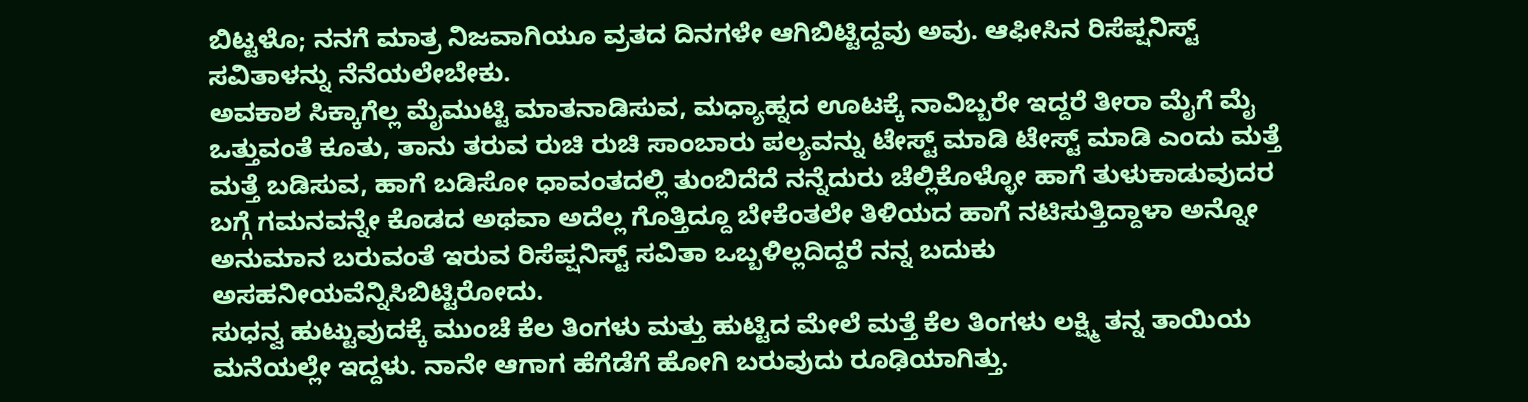ಬಿಟ್ಟಳೊ; ನನಗೆ ಮಾತ್ರ ನಿಜವಾಗಿಯೂ ವ್ರತದ ದಿನಗಳೇ ಆಗಿಬಿಟ್ಟಿದ್ದವು ಅವು. ಆಫೀಸಿನ ರಿಸೆಪ್ಷನಿಸ್ಟ್ ಸವಿತಾಳನ್ನು ನೆನೆಯಲೇಬೇಕು.
ಅವಕಾಶ ಸಿಕ್ಕಾಗೆಲ್ಲ ಮೈಮುಟ್ಟಿ ಮಾತನಾಡಿಸುವ, ಮಧ್ಯಾಹ್ನದ ಊಟಕ್ಕೆ ನಾವಿಬ್ಬರೇ ಇದ್ದರೆ ತೀರಾ ಮೈಗೆ ಮೈ ಒತ್ತುವಂತೆ ಕೂತು, ತಾನು ತರುವ ರುಚಿ ರುಚಿ ಸಾಂಬಾರು ಪಲ್ಯವನ್ನು ಟೇಸ್ಟ್ ಮಾಡಿ ಟೇಸ್ಟ್ ಮಾಡಿ ಎಂದು ಮತ್ತೆ ಮತ್ತೆ ಬಡಿಸುವ, ಹಾಗೆ ಬಡಿಸೋ ಧಾವಂತದಲ್ಲಿ ತುಂಬಿದೆದೆ ನನ್ನೆದುರು ಚೆಲ್ಲಿಕೊಳ್ಳೋ ಹಾಗೆ ತುಳುಕಾಡುವುದರ ಬಗ್ಗೆ ಗಮನವನ್ನೇ ಕೊಡದ ಅಥವಾ ಅದೆಲ್ಲ ಗೊತ್ತಿದ್ದೂ ಬೇಕೆಂತಲೇ ತಿಳಿಯದ ಹಾಗೆ ನಟಿಸುತ್ತಿದ್ದಾಳಾ ಅನ್ನೋ ಅನುಮಾನ ಬರುವಂತೆ ಇರುವ ರಿಸೆಪ್ಷನಿಸ್ಟ್ ಸವಿತಾ ಒಬ್ಬಳಿಲ್ಲದಿದ್ದರೆ ನನ್ನ ಬದುಕು ಅಸಹನೀಯವೆನ್ನಿಸಿಬಿಟ್ಟಿರೋದು.
ಸುಧನ್ವ ಹುಟ್ಟುವುದಕ್ಕೆ ಮುಂಚೆ ಕೆಲ ತಿಂಗಳು ಮತ್ತು ಹುಟ್ಟಿದ ಮೇಲೆ ಮತ್ತೆ ಕೆಲ ತಿಂಗಳು ಲಕ್ಷ್ಮಿ ತನ್ನ ತಾಯಿಯ ಮನೆಯಲ್ಲೇ ಇದ್ದಳು. ನಾನೇ ಆಗಾಗ ಹೆಗೆಡೆಗೆ ಹೋಗಿ ಬರುವುದು ರೂಢಿಯಾಗಿತ್ತು.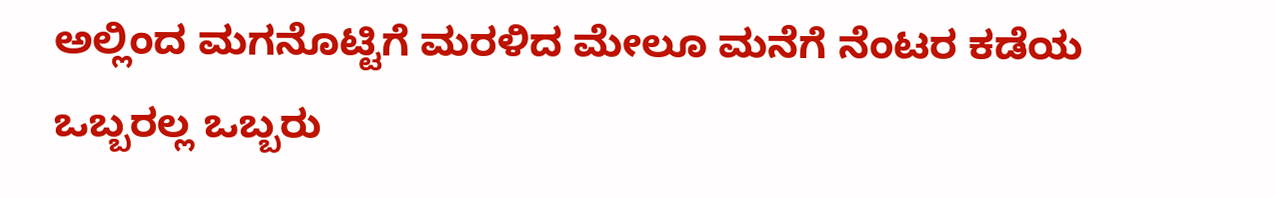ಅಲ್ಲಿಂದ ಮಗನೊಟ್ಟಿಗೆ ಮರಳಿದ ಮೇಲೂ ಮನೆಗೆ ನೆಂಟರ ಕಡೆಯ ಒಬ್ಬರಲ್ಲ ಒಬ್ಬರು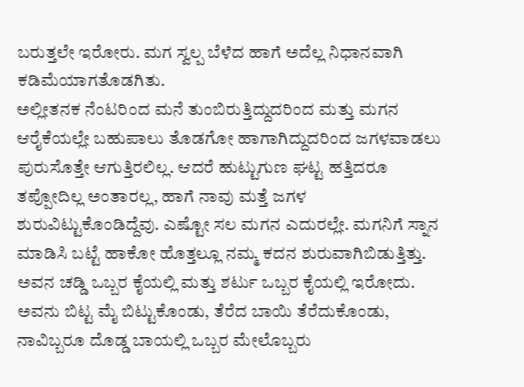ಬರುತ್ತಲೇ ಇರೋರು. ಮಗ ಸ್ವಲ್ಪ ಬೆಳೆದ ಹಾಗೆ ಅದೆಲ್ಲ ನಿಧಾನವಾಗಿ ಕಡಿಮೆಯಾಗತೊಡಗಿತು.
ಅಲ್ಲೀತನಕ ನೆಂಟರಿಂದ ಮನೆ ತುಂಬಿರುತ್ತಿದ್ದುದರಿಂದ ಮತ್ತು ಮಗನ ಆರೈಕೆಯಲ್ಲೇ ಬಹುಪಾಲು ತೊಡಗೋ ಹಾಗಾಗಿದ್ದುದರಿಂದ ಜಗಳವಾಡಲು ಪುರುಸೊತ್ತೇ ಆಗುತ್ತಿರಲಿಲ್ಲ. ಆದರೆ ಹುಟ್ಟುಗುಣ ಘಟ್ಟ ಹತ್ತಿದರೂ ತಪ್ಪೋದಿಲ್ಲ ಅಂತಾರಲ್ಲ, ಹಾಗೆ ನಾವು ಮತ್ತೆ ಜಗಳ ಶುರುವಿಟ್ಟುಕೊಂಡಿದ್ದೆವು. ಎಷ್ಟೋ ಸಲ ಮಗನ ಎದುರಲ್ಲೇ. ಮಗನಿಗೆ ಸ್ನಾನ ಮಾಡಿಸಿ ಬಟ್ಟೆ ಹಾಕೋ ಹೊತ್ತಲ್ಲೂ ನಮ್ಮ ಕದನ ಶುರುವಾಗಿಬಿಡುತ್ತಿತ್ತು. ಅವನ ಚಡ್ಡಿ ಒಬ್ಬರ ಕೈಯಲ್ಲಿ ಮತ್ತು ಶರ್ಟು ಒಬ್ಬರ ಕೈಯಲ್ಲಿ ಇರೋದು.
ಅವನು ಬಿಟ್ಟ ಮೈ ಬಿಟ್ಟುಕೊಂಡು, ತೆರೆದ ಬಾಯಿ ತೆರೆದುಕೊಂಡು, ನಾವಿಬ್ಬರೂ ದೊಡ್ಡ ಬಾಯಲ್ಲಿ ಒಬ್ಬರ ಮೇಲೊಬ್ಬರು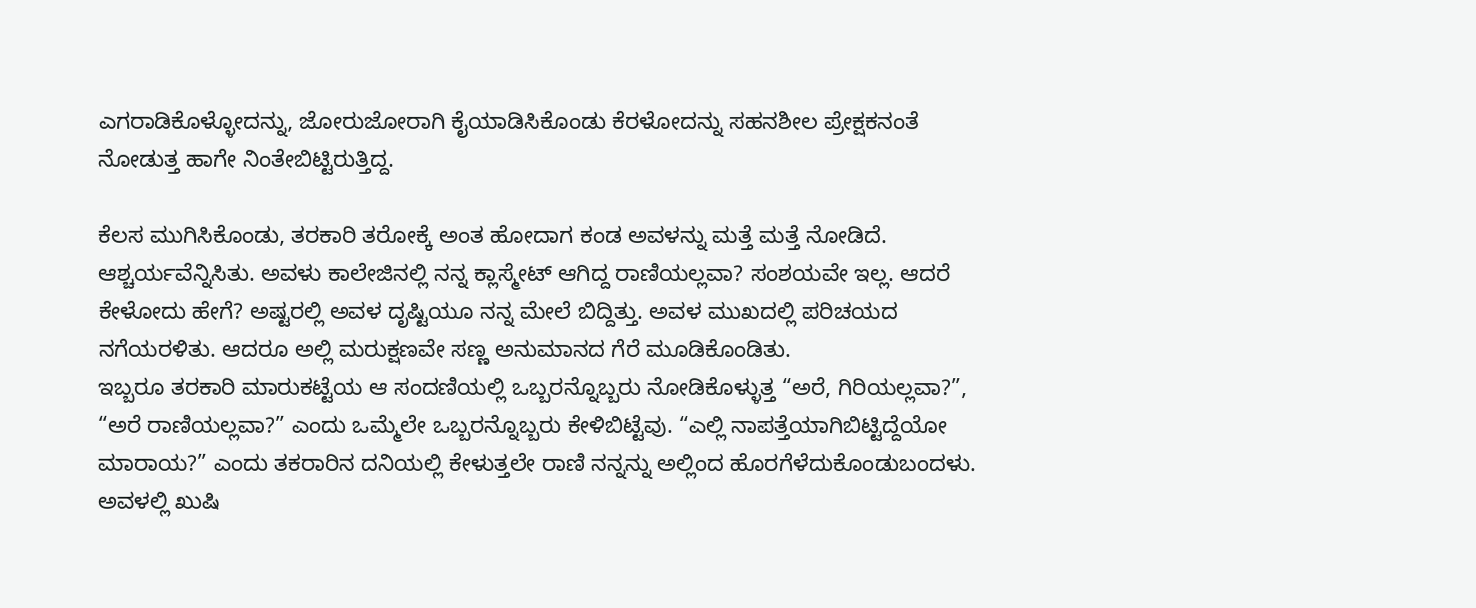ಎಗರಾಡಿಕೊಳ್ಳೋದನ್ನು, ಜೋರುಜೋರಾಗಿ ಕೈಯಾಡಿಸಿಕೊಂಡು ಕೆರಳೋದನ್ನು ಸಹನಶೀಲ ಪ್ರೇಕ್ಷಕನಂತೆ ನೋಡುತ್ತ ಹಾಗೇ ನಿಂತೇಬಿಟ್ಟಿರುತ್ತಿದ್ದ.

ಕೆಲಸ ಮುಗಿಸಿಕೊಂಡು, ತರಕಾರಿ ತರೋಕ್ಕೆ ಅಂತ ಹೋದಾಗ ಕಂಡ ಅವಳನ್ನು ಮತ್ತೆ ಮತ್ತೆ ನೋಡಿದೆ. ಆಶ್ಚರ್ಯವೆನ್ನಿಸಿತು. ಅವಳು ಕಾಲೇಜಿನಲ್ಲಿ ನನ್ನ ಕ್ಲಾಸ್ಮೇಟ್ ಆಗಿದ್ದ ರಾಣಿಯಲ್ಲವಾ? ಸಂಶಯವೇ ಇಲ್ಲ. ಆದರೆ ಕೇಳೋದು ಹೇಗೆ? ಅಷ್ಟರಲ್ಲಿ ಅವಳ ದೃಷ್ಟಿಯೂ ನನ್ನ ಮೇಲೆ ಬಿದ್ದಿತ್ತು. ಅವಳ ಮುಖದಲ್ಲಿ ಪರಿಚಯದ ನಗೆಯರಳಿತು. ಆದರೂ ಅಲ್ಲಿ ಮರುಕ್ಷಣವೇ ಸಣ್ಣ ಅನುಮಾನದ ಗೆರೆ ಮೂಡಿಕೊಂಡಿತು.
ಇಬ್ಬರೂ ತರಕಾರಿ ಮಾರುಕಟ್ಟೆಯ ಆ ಸಂದಣಿಯಲ್ಲಿ ಒಬ್ಬರನ್ನೊಬ್ಬರು ನೋಡಿಕೊಳ್ಳುತ್ತ “ಅರೆ, ಗಿರಿಯಲ್ಲವಾ?”, “ಅರೆ ರಾಣಿಯಲ್ಲವಾ?” ಎಂದು ಒಮ್ಮೆಲೇ ಒಬ್ಬರನ್ನೊಬ್ಬರು ಕೇಳಿಬಿಟ್ಟೆವು. “ಎಲ್ಲಿ ನಾಪತ್ತೆಯಾಗಿಬಿಟ್ಟಿದ್ದೆಯೋ ಮಾರಾಯ?” ಎಂದು ತಕರಾರಿನ ದನಿಯಲ್ಲಿ ಕೇಳುತ್ತಲೇ ರಾಣಿ ನನ್ನನ್ನು ಅಲ್ಲಿಂದ ಹೊರಗೆಳೆದುಕೊಂಡುಬಂದಳು. ಅವಳಲ್ಲಿ ಖುಷಿ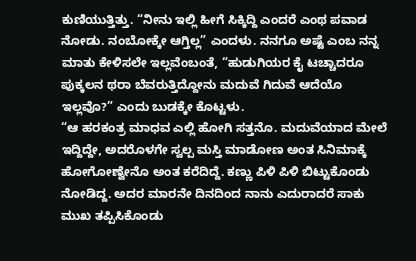ಕುಣಿಯುತ್ತಿತ್ತು. “ನೀನು ಇಲ್ಲಿ ಹೀಗೆ ಸಿಕ್ಕಿದ್ದಿ ಎಂದರೆ ಎಂಥ ಪವಾಡ ನೋಡು. ನಂಬೋಕ್ಕೇ ಆಗ್ತಿಲ್ಲ” ಎಂದಳು. ನನಗೂ ಅಷ್ಟೆ ಎಂಬ ನನ್ನ ಮಾತು ಕೇಳಿಸಲೇ ಇಲ್ಲವೆಂಬಂತೆ, “ಹುಡುಗಿಯರ ಕೈ ಟಚ್ಚಾದರೂ ಪುಕ್ಕಲನ ಥರಾ ಬೆವರುತ್ತಿದ್ದೋನು ಮದುವೆ ಗಿದುವೆ ಆದೆಯೊ ಇಲ್ಲವೊ?” ಎಂದು ಬುಡಕ್ಕೇ ಕೊಟ್ಟಳು.
“ಆ ಹರಕಂತ್ರ ಮಾಧವ ಎಲ್ಲಿ ಹೋಗಿ ಸತ್ತನೊ. ಮದುವೆಯಾದ ಮೇಲೆ ಇದ್ದಿದ್ದೇ, ಅದರೊಳಗೇ ಸ್ವಲ್ಪ ಮಸ್ತಿ ಮಾಡೋಣ ಅಂತ ಸಿನಿಮಾಕ್ಕೆ ಹೋಗೋಣ್ವೇನೊ ಅಂತ ಕರೆದಿದ್ದೆ. ಕಣ್ಣು ಪಿಳಿ ಪಿಳಿ ಬಿಟ್ಟುಕೊಂಡು ನೋಡಿದ್ದ. ಅದರ ಮಾರನೇ ದಿನದಿಂದ ನಾನು ಎದುರಾದರೆ ಸಾಕು ಮುಖ ತಪ್ಪಿಸಿಕೊಂಡು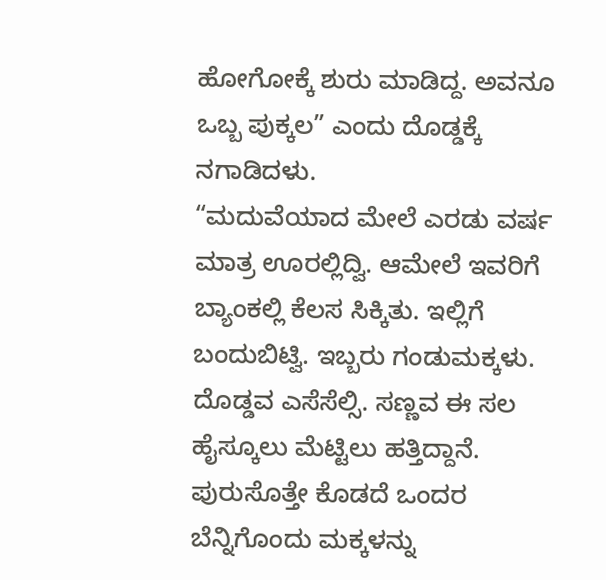ಹೋಗೋಕ್ಕೆ ಶುರು ಮಾಡಿದ್ದ. ಅವನೂ ಒಬ್ಬ ಪುಕ್ಕಲ” ಎಂದು ದೊಡ್ಡಕ್ಕೆ ನಗಾಡಿದಳು.
“ಮದುವೆಯಾದ ಮೇಲೆ ಎರಡು ವರ್ಷ ಮಾತ್ರ ಊರಲ್ಲಿದ್ವಿ. ಆಮೇಲೆ ಇವರಿಗೆ ಬ್ಯಾಂಕಲ್ಲಿ ಕೆಲಸ ಸಿಕ್ಕಿತು. ಇಲ್ಲಿಗೆ ಬಂದುಬಿಟ್ವಿ. ಇಬ್ಬರು ಗಂಡುಮಕ್ಕಳು. ದೊಡ್ಡವ ಎಸೆಸೆಲ್ಸಿ. ಸಣ್ಣವ ಈ ಸಲ ಹೈಸ್ಕೂಲು ಮೆಟ್ಟಿಲು ಹತ್ತಿದ್ದಾನೆ. ಪುರುಸೊತ್ತೇ ಕೊಡದೆ ಒಂದರ ಬೆನ್ನಿಗೊಂದು ಮಕ್ಕಳನ್ನು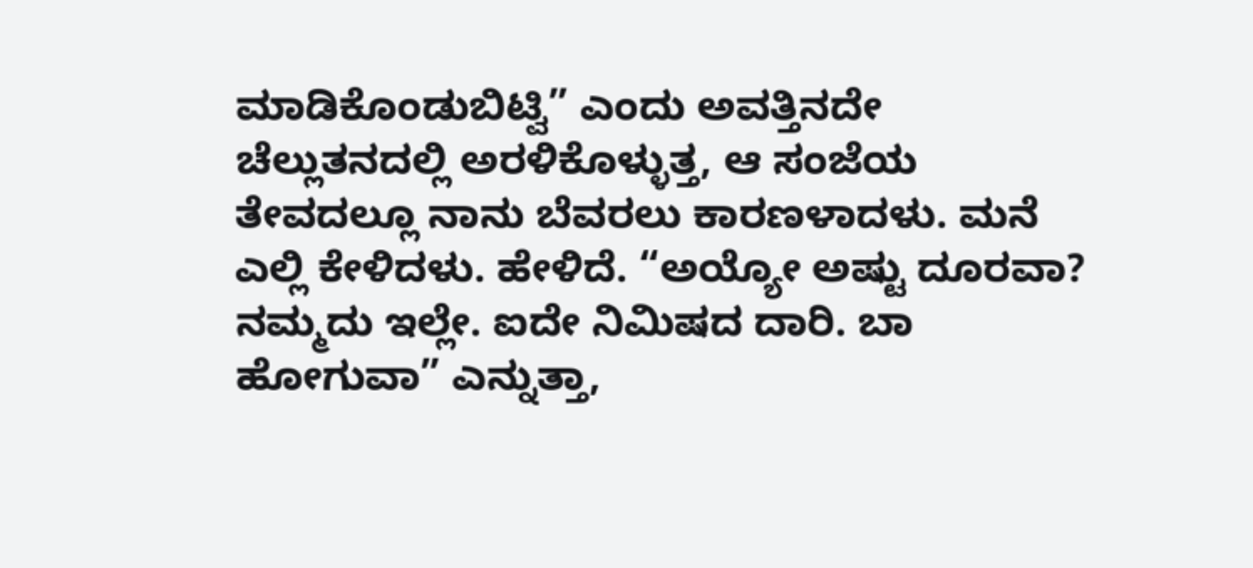ಮಾಡಿಕೊಂಡುಬಿಟ್ವಿ” ಎಂದು ಅವತ್ತಿನದೇ ಚೆಲ್ಲುತನದಲ್ಲಿ ಅರಳಿಕೊಳ್ಳುತ್ತ, ಆ ಸಂಜೆಯ ತೇವದಲ್ಲೂ ನಾನು ಬೆವರಲು ಕಾರಣಳಾದಳು. ಮನೆ ಎಲ್ಲಿ ಕೇಳಿದಳು. ಹೇಳಿದೆ. “ಅಯ್ಯೋ ಅಷ್ಟು ದೂರವಾ? ನಮ್ಮದು ಇಲ್ಲೇ. ಐದೇ ನಿಮಿಷದ ದಾರಿ. ಬಾ ಹೋಗುವಾ” ಎನ್ನುತ್ತಾ,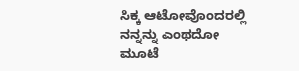ಸಿಕ್ಕ ಆಟೋವೊಂದರಲ್ಲಿ ನನ್ನನ್ನು ಎಂಥದೋ ಮೂಟೆ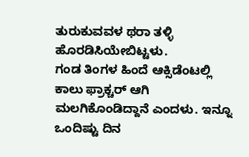ತುರುಕುವವಳ ಥರಾ ತಳ್ಳಿ ಹೊರಡಿಸಿಯೇಬಿಟ್ಟಳು.
ಗಂಡ ತಿಂಗಳ ಹಿಂದೆ ಆಕ್ಸಿಡೆಂಟಲ್ಲಿ ಕಾಲು ಫ್ರಾಕ್ಚರ್ ಆಗಿ ಮಲಗಿಕೊಂಡಿದ್ದಾನೆ ಎಂದಳು. ಇನ್ನೂ ಒಂದಿಷ್ಟು ದಿನ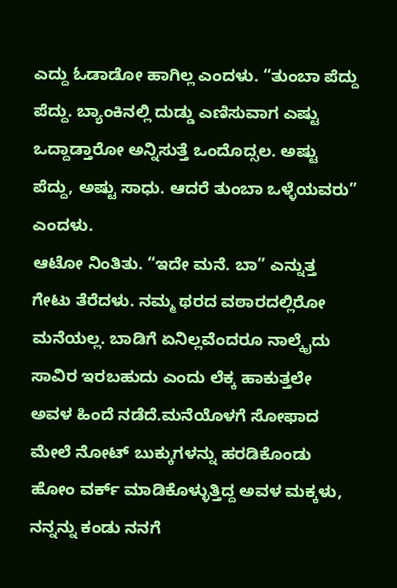ಎದ್ದು ಓಡಾಡೋ ಹಾಗಿಲ್ಲ ಎಂದಳು. “ತುಂಬಾ ಪೆದ್ದು ಪೆದ್ದು. ಬ್ಯಾಂಕಿನಲ್ಲಿ ದುಡ್ಡು ಎಣಿಸುವಾಗ ಎಷ್ಟು ಒದ್ದಾಡ್ತಾರೋ ಅನ್ನಿಸುತ್ತೆ ಒಂದೊದ್ಸಲ. ಅಷ್ಟು ಪೆದ್ದು, ಅಷ್ಟು ಸಾಧು. ಆದರೆ ತುಂಬಾ ಒಳ್ಳೆಯವರು” ಎಂದಳು.
ಆಟೋ ನಿಂತಿತು. “ಇದೇ ಮನೆ. ಬಾ” ಎನ್ನುತ್ತ ಗೇಟು ತೆರೆದಳು. ನಮ್ಮ ಥರದ ವಠಾರದಲ್ಲಿರೋ ಮನೆಯಲ್ಲ. ಬಾಡಿಗೆ ಏನಿಲ್ಲವೆಂದರೂ ನಾಲ್ಕೈದು ಸಾವಿರ ಇರಬಹುದು ಎಂದು ಲೆಕ್ಕ ಹಾಕುತ್ತಲೇ ಅವಳ ಹಿಂದೆ ನಡೆದೆ.ಮನೆಯೊಳಗೆ ಸೋಫಾದ ಮೇಲೆ ನೋಟ್ ಬುಕ್ಕುಗಳನ್ನು ಹರಡಿಕೊಂಡು ಹೋಂ ವರ್ಕ್ ಮಾಡಿಕೊಳ್ಳುತ್ತಿದ್ದ ಅವಳ ಮಕ್ಕಳು, ನನ್ನನ್ನು ಕಂಡು ನನಗೆ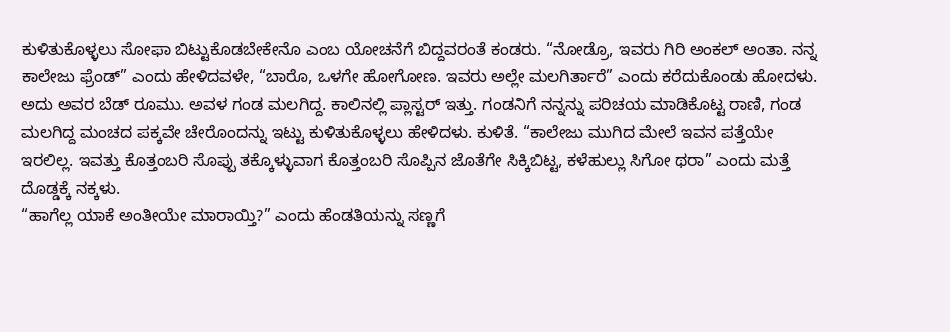ಕುಳಿತುಕೊಳ್ಳಲು ಸೋಫಾ ಬಿಟ್ಟುಕೊಡಬೇಕೇನೊ ಎಂಬ ಯೋಚನೆಗೆ ಬಿದ್ದವರಂತೆ ಕಂಡರು. “ನೋಡ್ರೊ, ಇವರು ಗಿರಿ ಅಂಕಲ್ ಅಂತಾ. ನನ್ನ ಕಾಲೇಜು ಫ್ರೆಂಡ್” ಎಂದು ಹೇಳಿದವಳೇ, “ಬಾರೊ, ಒಳಗೇ ಹೋಗೋಣ. ಇವರು ಅಲ್ಲೇ ಮಲಗಿರ್ತಾರೆ” ಎಂದು ಕರೆದುಕೊಂಡು ಹೋದಳು.
ಅದು ಅವರ ಬೆಡ್ ರೂಮು. ಅವಳ ಗಂಡ ಮಲಗಿದ್ದ. ಕಾಲಿನಲ್ಲಿ ಪ್ಲಾಸ್ಟರ್ ಇತ್ತು. ಗಂಡನಿಗೆ ನನ್ನನ್ನು ಪರಿಚಯ ಮಾಡಿಕೊಟ್ಟ ರಾಣಿ, ಗಂಡ ಮಲಗಿದ್ದ ಮಂಚದ ಪಕ್ಕವೇ ಚೇರೊಂದನ್ನು ಇಟ್ಟು ಕುಳಿತುಕೊಳ್ಳಲು ಹೇಳಿದಳು. ಕುಳಿತೆ. “ಕಾಲೇಜು ಮುಗಿದ ಮೇಲೆ ಇವನ ಪತ್ತೆಯೇ ಇರಲಿಲ್ಲ. ಇವತ್ತು ಕೊತ್ತಂಬರಿ ಸೊಪ್ಪು ತಕ್ಕೊಳ್ಳುವಾಗ ಕೊತ್ತಂಬರಿ ಸೊಪ್ಪಿನ ಜೊತೆಗೇ ಸಿಕ್ಕಿಬಿಟ್ಟ, ಕಳೆಹುಲ್ಲು ಸಿಗೋ ಥರಾ” ಎಂದು ಮತ್ತೆ ದೊಡ್ಡಕ್ಕೆ ನಕ್ಕಳು.
“ಹಾಗೆಲ್ಲ ಯಾಕೆ ಅಂತೀಯೇ ಮಾರಾಯ್ತಿ?” ಎಂದು ಹೆಂಡತಿಯನ್ನು ಸಣ್ಣಗೆ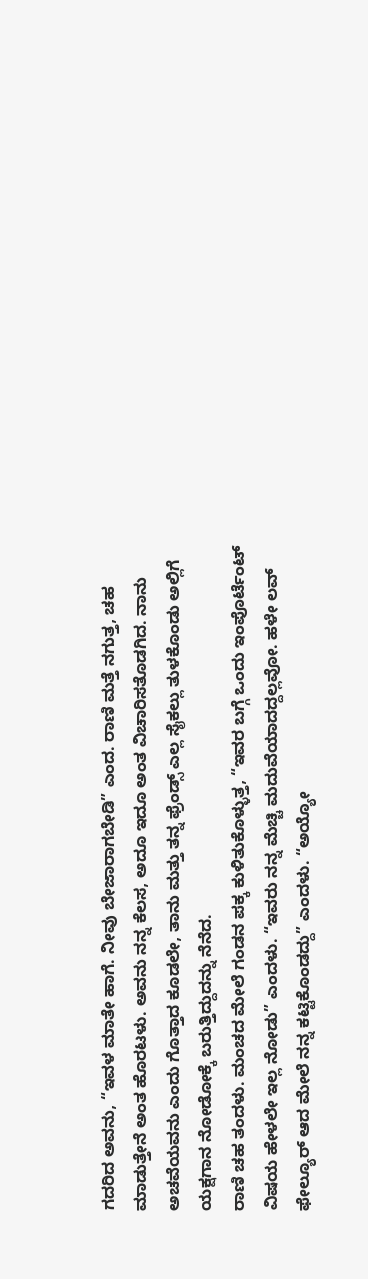ಗದರಿದ ಅವನು, “ಇವಳ ಮಾತೇ ಹಾಗೆ. ನೀವು ಬೇಜಾರಾಗಬೇಡಿ” ಎಂದ. ರಾಣಿ ಮತ್ತೆ ನಗುತ್ತ, ಚಹ ಮಾಡುತ್ತೇನೆ ಅಂತ ಹೊರಟಳು. ಅವನು ನನ್ನ ಕೆಲಸ, ಅದೂ ಇದೂ ಅಂತ ವಿಚಾರಿಸತೊಡಗಿದ. ನಾನು ಅಚವೆಯವನು ಎಂದು ಗೊತ್ತಾದ ಕೂಡಲೇ, ತಾನು ಮತ್ತು ತನ್ನ ಫ್ರೆಂಡ್ಸ್ ಎಲ್ಲ ಸೈಕಲ್ಲು ತುಳಕೊಂಡು ಅಲ್ಲಿಗೆ ಯಕ್ಷಗಾನ ನೋಡೋಕ್ಕೆ ಬರುತ್ತಿದ್ದುದನ್ನು ನೆನೆದ.
ರಾಣಿ ಚಹ ತಂದಳು. ಮಂಚದ ಮೇಲೆ ಗಂಡನ ಪಕ್ಕ ಕುಳಿತುಕೊಳ್ಳುತ್ತ, “ಇವರ ಬಗ್ಗೆ ಒಂದು ಇಂಪೊರ್ಟೆಂಟ್ ವಿಷಯ ಹೇಳಲೇ ಇಲ್ಲ ನೋಡು” ಎಂದಳು. “ಇವರು ನನ್ನ ಮೆಚ್ಚಿ ಮದುವೆಯಾದದ್ದಲ್ಲವೋ. ಹಳೇ ಲವ್ ಫೇಲ್ಯೂರ್ ಆದ ಮೇಲೆ ನನ್ನ ಕಟ್ಟಿಕೊಂಡದ್ದು” ಎಂದಳು. “ಅಯ್ಯೋ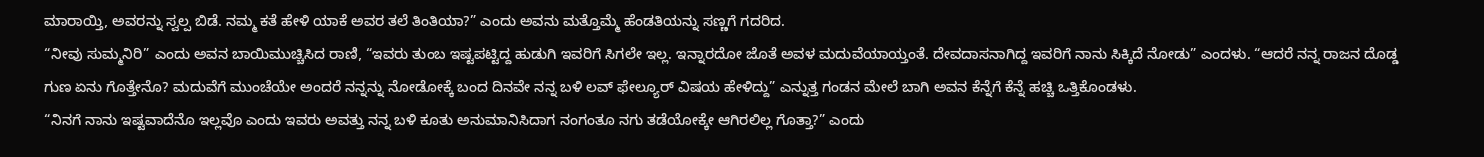ಮಾರಾಯ್ತಿ, ಅವರನ್ನು ಸ್ವಲ್ಪ ಬಿಡೆ. ನಮ್ಮ ಕತೆ ಹೇಳಿ ಯಾಕೆ ಅವರ ತಲೆ ತಿಂತಿಯಾ?” ಎಂದು ಅವನು ಮತ್ತೊಮ್ಮೆ ಹೆಂಡತಿಯನ್ನು ಸಣ್ಣಗೆ ಗದರಿದ.
“ನೀವು ಸುಮ್ಮನಿರಿ” ಎಂದು ಅವನ ಬಾಯಿಮುಚ್ಚಿಸಿದ ರಾಣಿ, “ಇವರು ತುಂಬ ಇಷ್ಟಪಟ್ಟಿದ್ದ ಹುಡುಗಿ ಇವರಿಗೆ ಸಿಗಲೇ ಇಲ್ಲ. ಇನ್ನಾರದೋ ಜೊತೆ ಅವಳ ಮದುವೆಯಾಯ್ತಂತೆ. ದೇವದಾಸನಾಗಿದ್ದ ಇವರಿಗೆ ನಾನು ಸಿಕ್ಕಿದೆ ನೋಡು” ಎಂದಳು. “ಆದರೆ ನನ್ನ ರಾಜನ ದೊಡ್ಡ ಗುಣ ಏನು ಗೊತ್ತೇನೊ? ಮದುವೆಗೆ ಮುಂಚೆಯೇ ಅಂದರೆ ನನ್ನನ್ನು ನೋಡೋಕ್ಕೆ ಬಂದ ದಿನವೇ ನನ್ನ ಬಳಿ ಲವ್ ಫೇಲ್ಯೂರ್ ವಿಷಯ ಹೇಳಿದ್ದು” ಎನ್ನುತ್ತ ಗಂಡನ ಮೇಲೆ ಬಾಗಿ ಅವನ ಕೆನ್ನೆಗೆ ಕೆನ್ನೆ ಹಚ್ಚಿ ಒತ್ತಿಕೊಂಡಳು.
“ನಿನಗೆ ನಾನು ಇಷ್ಟವಾದೆನೊ ಇಲ್ಲವೊ ಎಂದು ಇವರು ಅವತ್ತು ನನ್ನ ಬಳಿ ಕೂತು ಅನುಮಾನಿಸಿದಾಗ ನಂಗಂತೂ ನಗು ತಡೆಯೋಕ್ಕೇ ಆಗಿರಲಿಲ್ಲ ಗೊತ್ತಾ?” ಎಂದು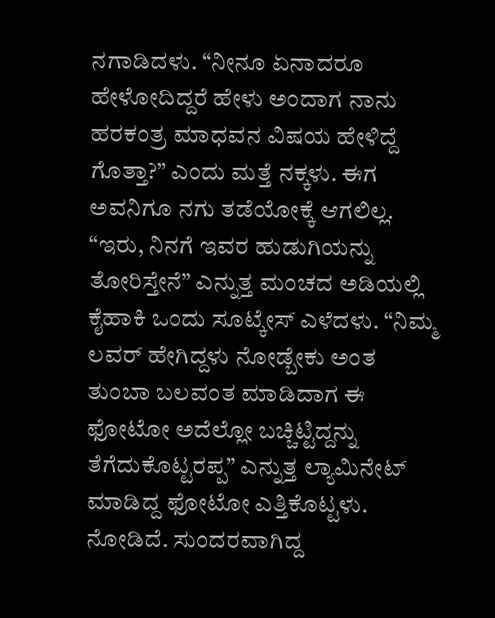ನಗಾಡಿದಳು. “ನೀನೂ ಏನಾದರೂ ಹೇಳೋದಿದ್ದರೆ ಹೇಳು ಅಂದಾಗ ನಾನು ಹರಕಂತ್ರ ಮಾಧವನ ವಿಷಯ ಹೇಳಿದ್ದೆ ಗೊತ್ತಾ?” ಎಂದು ಮತ್ತೆ ನಕ್ಕಳು. ಈಗ ಅವನಿಗೂ ನಗು ತಡೆಯೋಕ್ಕೆ ಆಗಲಿಲ್ಲ.
“ಇರು, ನಿನಗೆ ಇವರ ಹುಡುಗಿಯನ್ನು ತೋರಿಸ್ತೇನೆ” ಎನ್ನುತ್ತ ಮಂಚದ ಅಡಿಯಲ್ಲಿ ಕೈಹಾಕಿ ಒಂದು ಸೂಟ್ಕೇಸ್ ಎಳೆದಳು. “ನಿಮ್ಮ ಲವರ್ ಹೇಗಿದ್ದಳು ನೋಡ್ಬೇಕು ಅಂತ ತುಂಬಾ ಬಲವಂತ ಮಾಡಿದಾಗ ಈ ಫೋಟೋ ಅದೆಲ್ಲೋ ಬಚ್ಚಿಟ್ಟಿದ್ದನ್ನು ತೆಗೆದುಕೊಟ್ಟರಪ್ಪ” ಎನ್ನುತ್ತ ಲ್ಯಾಮಿನೇಟ್ ಮಾಡಿದ್ದ ಫೋಟೋ ಎತ್ತಿಕೊಟ್ಟಳು. ನೋಡಿದೆ. ಸುಂದರವಾಗಿದ್ದ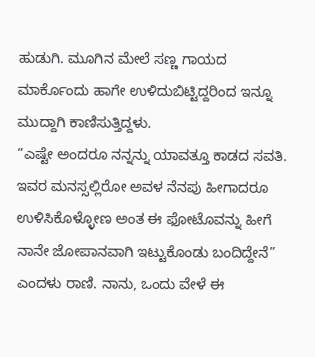ಹುಡುಗಿ. ಮೂಗಿನ ಮೇಲೆ ಸಣ್ಣ ಗಾಯದ ಮಾರ್ಕೊಂದು ಹಾಗೇ ಉಳಿದುಬಿಟ್ಟಿದ್ದರಿಂದ ಇನ್ನೂ ಮುದ್ದಾಗಿ ಕಾಣಿಸುತ್ತಿದ್ದಳು.
“ಎಷ್ಟೇ ಅಂದರೂ ನನ್ನನ್ನು ಯಾವತ್ತೂ ಕಾಡದ ಸವತಿ. ಇವರ ಮನಸ್ಸಲ್ಲಿರೋ ಅವಳ ನೆನಪು ಹೀಗಾದರೂ ಉಳಿಸಿಕೊಳ್ಳೋಣ ಅಂತ ಈ ಫೋಟೊವನ್ನು ಹೀಗೆ ನಾನೇ ಜೋಪಾನವಾಗಿ ಇಟ್ಟುಕೊಂಡು ಬಂದಿದ್ದೇನೆ” ಎಂದಳು ರಾಣಿ. ನಾನು, ಒಂದು ವೇಳೆ ಈ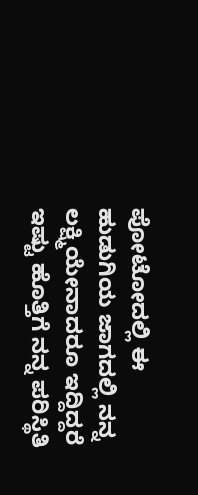ಪೋಟೋದಲ್ಲಿ ಈ ಹುಡುಗಿಯ ಜಾಗದಲ್ಲಿ ನನ್ನ ಲಕ್ಷ್ಮಿಯೇನಾದರೂ ಇದ್ದಿದ್ದರೆ ಇಷ್ಟು ಹೊತ್ತಿಗೆ ನನ್ನ ಪರಿಸ್ಥಿತಿ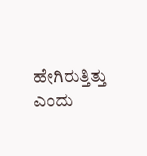ಹೇಗಿರುತ್ತಿತ್ತು ಎಂದು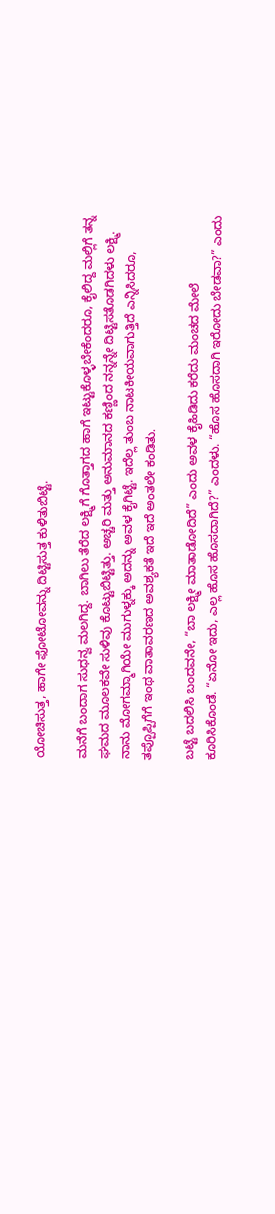ಯೋಚಿಸುತ್ತ, ಹಾಗೇ ಫೋಟೋವನ್ನು ದಿಟ್ಟಿಸುತ್ತ ಕುಳಿತುಬಿಟ್ಟೆ.

ಮನೆಗೆ ಬಂದಾಗ ಸುಧನ್ವ ಮಲಗಿದ್ದ. ಬಾಗಿಲು ತೆರೆದ ಲಕ್ಷ್ಮಿಗೆ ಗೊತ್ತಾಗದ ಹಾಗೆ ಇಟ್ಟುಕೊಳ್ಳಬೇಕೆಂದರೂ, ಕೈಲಿದ್ದ ಮಲ್ಲಿಗೆ ತನ್ನ ಘಮದ ಮೂಲಕವೇ ಸುಳಿವು ಕೊಟ್ಟುಬಿಟ್ಟಿತ್ತು. ಅಚ್ಚರಿ ಮತ್ತು ಅನುಮಾನದ ಕಣ್ಣಿಂದ ನನ್ನನ್ನೇ ದಿಟ್ಟಿಸತೊಡಗಿದಳು ಲಕ್ಷ್ಮಿ. ನಾನು ಮೋಗಮ್ಮಾಗಿಯೇ ಮುಗುಳ್ನಕ್ಕು ಅದನ್ನು ಅವಳ ಕೈಗಿಟ್ಟೆ. ಇದೆಲ್ಲ ತುಂಬ ನಾಟಕೀಯವಾಗುತ್ತಿದೆ ಎನ್ನಿಸಿದರೂ, ತಪ್ಪೊಪ್ಪಿಗೆಗೆ ಇಂಥ ವಾತಾವರಣದ ಅವಶ್ಯಕತೆ ಇದೆ ಇದೆ ಅಂತಲೇ ಕಂಡಿತು.

ಬಟ್ಟೆ ಬದಲಿಸಿ ಬಂದವನೇ, “ಬಾ ಲಕ್ಷ್ಮೀ ಮಾತಾಡೋದಿದೆ” ಎಂದು ಅವಳ ಕೈಹಿಡಿದು ಕರೆದು ಮಂಚದ ಮೇಲೆ ಕೂರಿಸಿಕೊಂಡೆ. “ಏನೋ ಇದು, ಎಲ್ಲ ಹೊಸ ಹೊಸದಾಗಿದೆ?” ಎಂದಳು. “ಹೊಸ ಹೊಸದಾಗಿ ಇರೋದು ಬೇಡವಾ?” ಎಂದು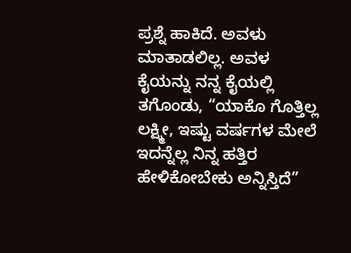ಪ್ರಶ್ನೆ ಹಾಕಿದೆ. ಅವಳು ಮಾತಾಡಲಿಲ್ಲ. ಅವಳ ಕೈಯನ್ನು ನನ್ನ ಕೈಯಲ್ಲಿ ತಗೊಂಡು, “ಯಾಕೊ ಗೊತ್ತಿಲ್ಲ ಲಕ್ಷ್ಮೀ, ಇಷ್ಟು ವರ್ಷಗಳ ಮೇಲೆ ಇದನ್ನೆಲ್ಲ ನಿನ್ನ ಹತ್ತಿರ ಹೇಳಿಕೋಬೇಕು ಅನ್ನಿಸ್ತಿದೆ”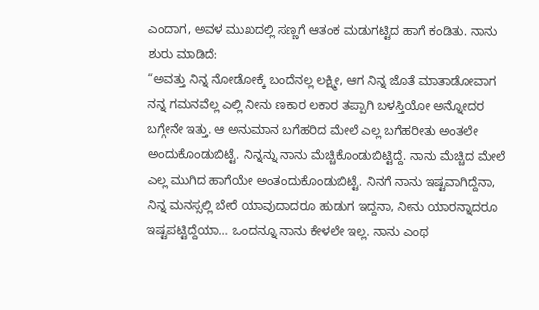ಎಂದಾಗ, ಅವಳ ಮುಖದಲ್ಲಿ ಸಣ್ಣಗೆ ಆತಂಕ ಮಡುಗಟ್ಟಿದ ಹಾಗೆ ಕಂಡಿತು. ನಾನು ಶುರು ಮಾಡಿದೆ:
“ಅವತ್ತು ನಿನ್ನ ನೋಡೋಕ್ಕೆ ಬಂದೆನಲ್ಲ ಲಕ್ಷ್ಮೀ, ಆಗ ನಿನ್ನ ಜೊತೆ ಮಾತಾಡೋವಾಗ ನನ್ನ ಗಮನವೆಲ್ಲ ಎಲ್ಲಿ ನೀನು ಣಕಾರ ಲಕಾರ ತಪ್ಪಾಗಿ ಬಳಸ್ತಿಯೋ ಅನ್ನೋದರ ಬಗ್ಗೇನೇ ಇತ್ತು. ಆ ಅನುಮಾನ ಬಗೆಹರಿದ ಮೇಲೆ ಎಲ್ಲ ಬಗೆಹರೀತು ಅಂತಲೇ ಅಂದುಕೊಂಡುಬಿಟ್ಟೆ. ನಿನ್ನನ್ನು ನಾನು ಮೆಚ್ಚಿಕೊಂಡುಬಿಟ್ಟಿದ್ದೆ. ನಾನು ಮೆಚ್ಚಿದ ಮೇಲೆ ಎಲ್ಲ ಮುಗಿದ ಹಾಗೆಯೇ ಅಂತಂದುಕೊಂಡುಬಿಟ್ಟೆ. ನಿನಗೆ ನಾನು ಇಷ್ಟವಾಗಿದ್ದೆನಾ, ನಿನ್ನ ಮನಸ್ಸಲ್ಲಿ ಬೇರೆ ಯಾವುದಾದರೂ ಹುಡುಗ ಇದ್ದನಾ, ನೀನು ಯಾರನ್ನಾದರೂ ಇಷ್ಟಪಟ್ಟಿದ್ದೆಯಾ… ಒಂದನ್ನೂ ನಾನು ಕೇಳಲೇ ಇಲ್ಲ. ನಾನು ಎಂಥ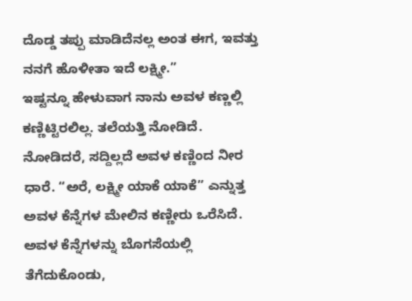ದೊಡ್ಡ ತಪ್ಪು ಮಾಡಿದೆನಲ್ಲ ಅಂತ ಈಗ, ಇವತ್ತು ನನಗೆ ಹೊಳೀತಾ ಇದೆ ಲಕ್ಷ್ಮೀ.”
ಇಷ್ಟನ್ನೂ ಹೇಳುವಾಗ ನಾನು ಅವಳ ಕಣ್ಣಲ್ಲಿ ಕಣ್ಣಿಟ್ಟಿರಲಿಲ್ಲ. ತಲೆಯತ್ತಿ ನೋಡಿದೆ. ನೋಡಿದರೆ, ಸದ್ದಿಲ್ಲದೆ ಅವಳ ಕಣ್ಣಿಂದ ನೀರ ಧಾರೆ. “ಅರೆ, ಲಕ್ಷ್ಮೀ ಯಾಕೆ ಯಾಕೆ” ಎನ್ನುತ್ತ ಅವಳ ಕೆನ್ನೆಗಳ ಮೇಲಿನ ಕಣ್ಣೀರು ಒರೆಸಿದೆ. ಅವಳ ಕೆನ್ನೆಗಳನ್ನು ಬೊಗಸೆಯಲ್ಲಿ ತೆಗೆದುಕೊಂಡು,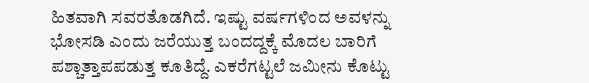ಹಿತವಾಗಿ ಸವರತೊಡಗಿದೆ. ಇಷ್ಟು ವರ್ಷಗಳಿಂದ ಅವಳನ್ನು ಭೋಸಡಿ ಎಂದು ಜರೆಯುತ್ತ ಬಂದದ್ದಕ್ಕೆ ಮೊದಲ ಬಾರಿಗೆ ಪಶ್ಚಾತ್ತಾಪಪಡುತ್ತ ಕೂತಿದ್ದೆ. ಎಕರೆಗಟ್ಟಲೆ ಜಮೀನು ಕೊಟ್ಟು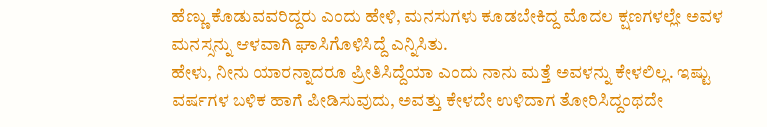ಹೆಣ್ಣು ಕೊಡುವವರಿದ್ದರು ಎಂದು ಹೇಳಿ, ಮನಸುಗಳು ಕೂಡಬೇಕಿದ್ದ ಮೊದಲ ಕ್ಷಣಗಳಲ್ಲೇ ಅವಳ ಮನಸ್ಸನ್ನು ಆಳವಾಗಿ ಘಾಸಿಗೊಳಿಸಿದ್ದೆ ಎನ್ನಿಸಿತು.
ಹೇಳು, ನೀನು ಯಾರನ್ನಾದರೂ ಪ್ರೀತಿಸಿದ್ದೆಯಾ ಎಂದು ನಾನು ಮತ್ತೆ ಅವಳನ್ನು ಕೇಳಲಿಲ್ಲ. ಇಷ್ಟು ವರ್ಷಗಳ ಬಳಿಕ ಹಾಗೆ ಪೀಡಿಸುವುದು, ಅವತ್ತು ಕೇಳದೇ ಉಳಿದಾಗ ತೋರಿಸಿದ್ದಂಥದೇ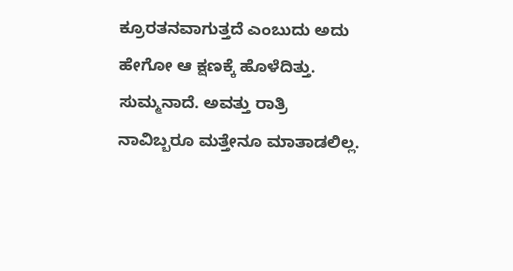ಕ್ರೂರತನವಾಗುತ್ತದೆ ಎಂಬುದು ಅದು ಹೇಗೋ ಆ ಕ್ಷಣಕ್ಕೆ ಹೊಳೆದಿತ್ತು. ಸುಮ್ಮನಾದೆ. ಅವತ್ತು ರಾತ್ರಿ ನಾವಿಬ್ಬರೂ ಮತ್ತೇನೂ ಮಾತಾಡಲಿಲ್ಲ.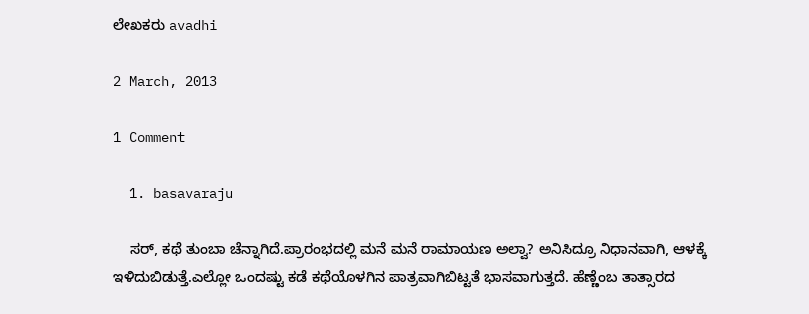ಲೇಖಕರು avadhi

2 March, 2013

1 Comment

  1. basavaraju

    ಸರ್, ಕಥೆ ತುಂಬಾ ಚೆನ್ನಾಗಿದೆ.ಪ್ರಾರಂಭದಲ್ಲಿ ಮನೆ ಮನೆ ರಾಮಾಯಣ ಅಲ್ವಾ? ಅನಿಸಿದ್ರೂ ನಿಧಾನವಾಗಿ, ಆಳಕ್ಕೆ ಇಳಿದುಬಿಡುತ್ತೆ.ಎಲ್ಲೋ ಒಂದಷ್ಟು ಕಡೆ ಕಥೆಯೊಳಗಿನ ಪಾತ್ರವಾಗಿಬಿಟ್ಟತೆ ಭಾಸವಾಗುತ್ತದೆ. ಹೆಣ್ಣೆಂಬ ತಾತ್ಸಾರದ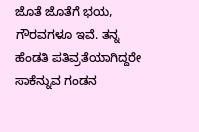ಜೊತೆ ಜೊತೆಗೆ ಭಯ, ಗೌರವಗಳೂ ಇವೆ. ತನ್ನ ಹೆಂಡತಿ ಪತಿವ್ರತೆಯಾಗಿದ್ದರೇ ಸಾಕೆನ್ನುವ ಗಂಡನ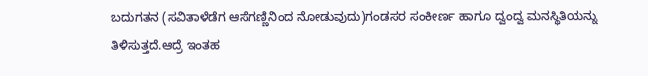ಬದುಗತನ (ಸವಿತಾಳೆಡೆಗ ಆಸೆಗಣ್ಣಿನಿಂದ ನೋಡುವುದು)ಗಂಡಸರ ಸಂಕೀರ್ಣ ಹಾಗೂ ದ್ವಂದ್ವ ಮನಸ್ಥಿತಿಯನ್ನು ತಿಳಿಸುತ್ತದೆ.ಆದ್ರೆ ಇಂತಹ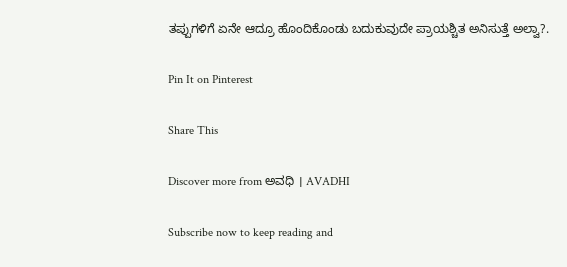ತಪ್ಪುಗಳಿಗೆ ಏನೇ ಆದ್ರೂ ಹೊಂದಿಕೊಂಡು ಬದುಕುವುದೇ ಪ್ರಾಯಶ್ಚಿತ ಅನಿಸುತ್ತೆ ಅಲ್ವಾ?.

Pin It on Pinterest

Share This

Discover more from ಅವಧಿ । AVADHI

Subscribe now to keep reading and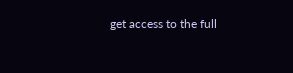get access to the full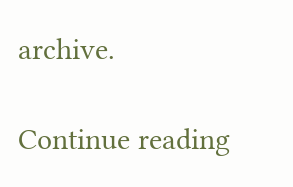archive.

Continue reading